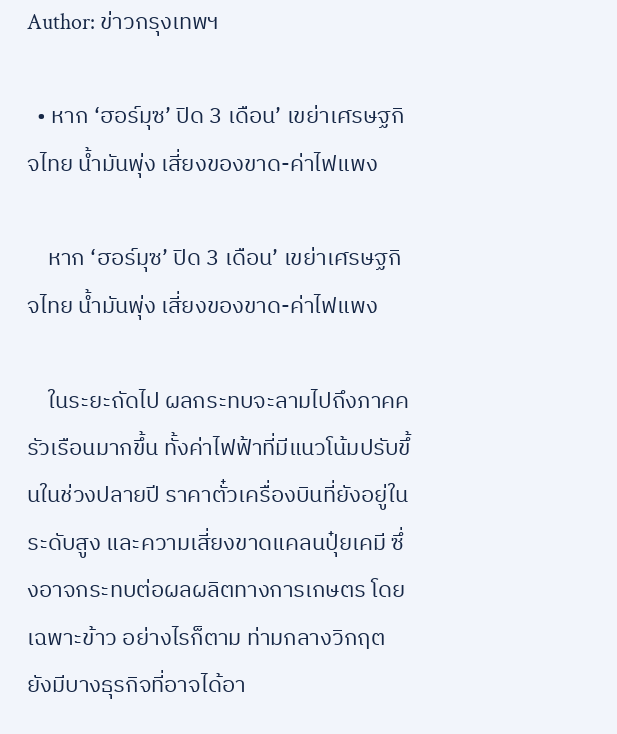Author: ข่าวกรุงเทพฯ

  • หาก ‘ฮอร์มุซ’ ปิด 3 เดือน’ เขย่าเศรษฐกิจไทย น้ำมันพุ่ง เสี่ยงของขาด-ค่าไฟแพง

    หาก ‘ฮอร์มุซ’ ปิด 3 เดือน’ เขย่าเศรษฐกิจไทย น้ำมันพุ่ง เสี่ยงของขาด-ค่าไฟแพง

    ในระยะถัดไป ผลกระทบจะลามไปถึงภาคครัวเรือนมากขึ้น ทั้งค่าไฟฟ้าที่มีแนวโน้มปรับขึ้นในช่วงปลายปี ราคาตั๋วเครื่องบินที่ยังอยู่ในระดับสูง และความเสี่ยงขาดแคลนปุ๋ยเคมี ซึ่งอาจกระทบต่อผลผลิตทางการเกษตร โดยเฉพาะข้าว อย่างไรก็ตาม ท่ามกลางวิกฤต ยังมีบางธุรกิจที่อาจได้อา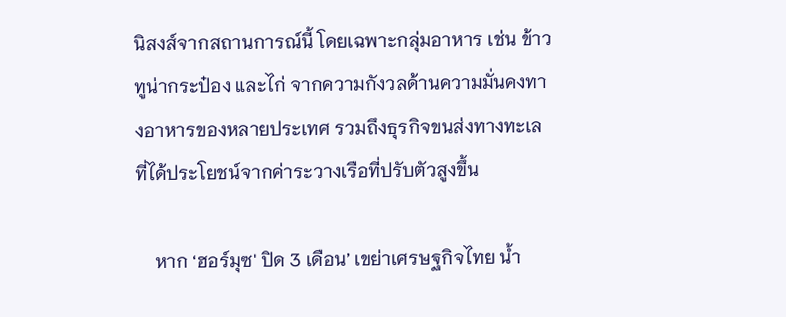นิสงส์จากสถานการณ์นี้ โดยเฉพาะกลุ่มอาหาร เช่น ข้าว ทูน่ากระป๋อง และไก่ จากความกังวลด้านความมั่นคงทางอาหารของหลายประเทศ รวมถึงธุรกิจขนส่งทางทะเลที่ได้ประโยชน์จากค่าระวางเรือที่ปรับตัวสูงขึ้น

    หาก ‘ฮอร์มุซ' ปิด 3 เดือน’ เขย่าเศรษฐกิจไทย น้ำ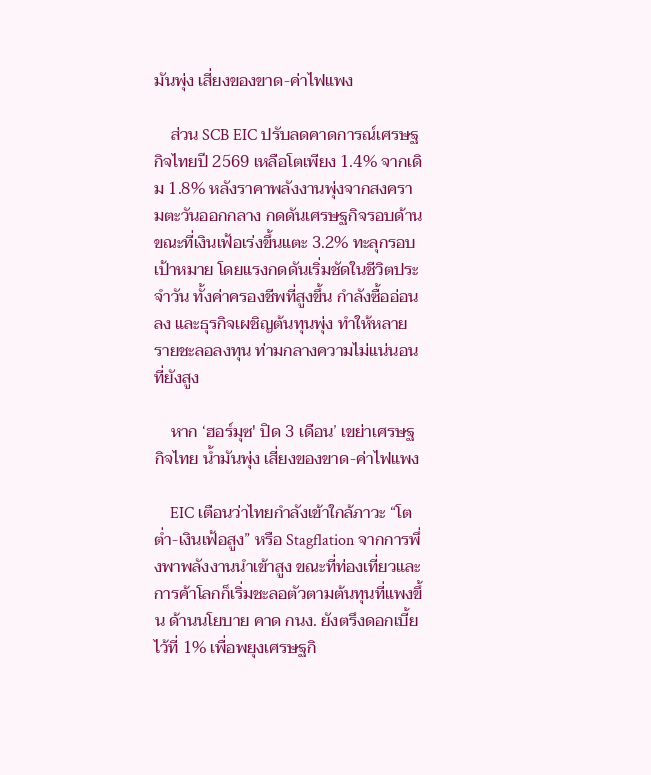มันพุ่ง เสี่ยงของขาด-ค่าไฟแพง

    ส่วน SCB EIC ปรับลดคาดการณ์เศรษฐกิจไทยปี 2569 เหลือโตเพียง 1.4% จากเดิม 1.8% หลังราคาพลังงานพุ่งจากสงครามตะวันออกกลาง กดดันเศรษฐกิจรอบด้าน ขณะที่เงินเฟ้อเร่งขึ้นแตะ 3.2% ทะลุกรอบเป้าหมาย โดยแรงกดดันเริ่มชัดในชีวิตประจำวัน ทั้งค่าครองชีพที่สูงขึ้น กำลังซื้ออ่อนลง และธุรกิจเผชิญต้นทุนพุ่ง ทำให้หลายรายชะลอลงทุน ท่ามกลางความไม่แน่นอนที่ยังสูง

    หาก ‘ฮอร์มุซ' ปิด 3 เดือน’ เขย่าเศรษฐกิจไทย น้ำมันพุ่ง เสี่ยงของขาด-ค่าไฟแพง

    EIC เตือนว่าไทยกำลังเข้าใกล้ภาวะ “โตต่ำ-เงินเฟ้อสูง” หรือ Stagflation จากการพึ่งพาพลังงานนำเข้าสูง ขณะที่ท่องเที่ยวและการค้าโลกก็เริ่มชะลอตัวตามต้นทุนที่แพงขึ้น ด้านนโยบาย คาด กนง. ยังตรึงดอกเบี้ยไว้ที่ 1% เพื่อพยุงเศรษฐกิ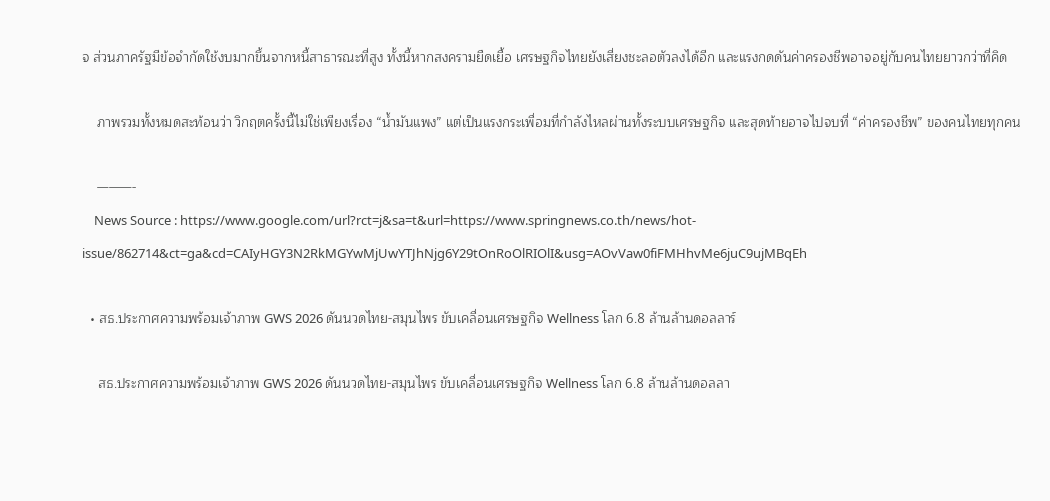จ ส่วนภาครัฐมีข้อจำกัดใช้งบมากขึ้นจากหนี้สาธารณะที่สูง ทั้งนี้หากสงครามยืดเยื้อ เศรษฐกิจไทยยังเสี่ยงชะลอตัวลงได้อีก และแรงกดดันค่าครองชีพอาจอยู่กับคนไทยยาวกว่าที่คิด

    ภาพรวมทั้งหมดสะท้อนว่า วิกฤตครั้งนี้ไม่ใช่เพียงเรื่อง “น้ำมันแพง” แต่เป็นแรงกระเพื่อมที่กำลังไหลผ่านทั้งระบบเศรษฐกิจ และสุดท้ายอาจไปจบที่ “ค่าครองชีพ” ของคนไทยทุกคน

    ———-
    News Source : https://www.google.com/url?rct=j&sa=t&url=https://www.springnews.co.th/news/hot-issue/862714&ct=ga&cd=CAIyHGY3N2RkMGYwMjUwYTJhNjg6Y29tOnRoOlRIOlI&usg=AOvVaw0fiFMHhvMe6juC9ujMBqEh

  • สธ.ประกาศความพร้อมเจ้าภาพ GWS 2026 ดันนวดไทย-สมุนไพร ขับเคลื่อนเศรษฐกิจ Wellness โลก 6.8 ล้านล้านดอลลาร์

    สธ.ประกาศความพร้อมเจ้าภาพ GWS 2026 ดันนวดไทย-สมุนไพร ขับเคลื่อนเศรษฐกิจ Wellness โลก 6.8 ล้านล้านดอลลา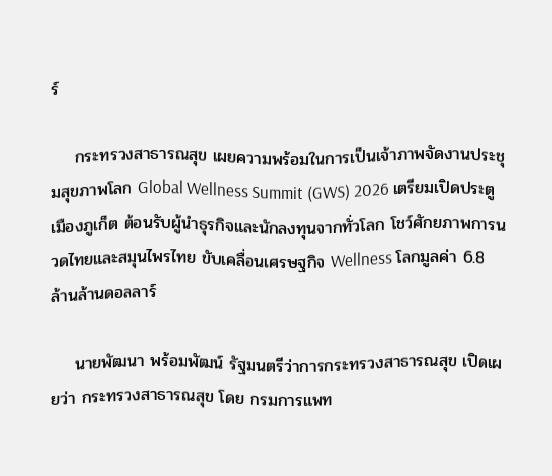ร์

    กระทรวงสาธารณสุข เผยความพร้อมในการเป็นเจ้าภาพจัดงานประชุมสุขภาพโลก Global Wellness Summit (GWS) 2026 เตรียมเปิดประตูเมืองภูเก็ต ต้อนรับผู้นำธุรกิจและนักลงทุนจากทั่วโลก โชว์ศักยภาพการนวดไทยและสมุนไพรไทย ขับเคลื่อนเศรษฐกิจ Wellness โลกมูลค่า 6.8 ล้านล้านดอลลาร์

    นายพัฒนา พร้อมพัฒน์ รัฐมนตรีว่าการกระทรวงสาธารณสุข เปิดเผยว่า กระทรวงสาธารณสุข โดย กรมการแพท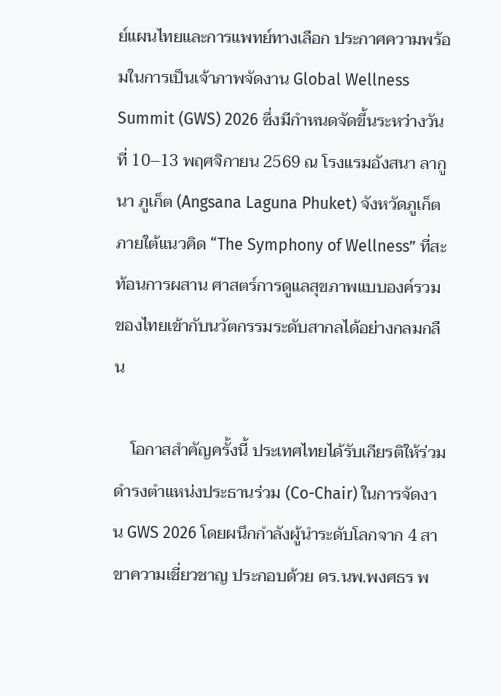ย์แผนไทยและการแพทย์ทางเลือก ประกาศความพร้อมในการเป็นเจ้าภาพจัดงาน Global Wellness Summit (GWS) 2026 ซึ่งมีกำหนดจัดขึ้นระหว่างวันที่ 10–13 พฤศจิกายน 2569 ณ โรงแรมอังสนา ลากูนา ภูเก็ต (Angsana Laguna Phuket) จังหวัดภูเก็ต ภายใต้แนวคิด “The Symphony of Wellness” ที่สะท้อนการผสาน ศาสตร์การดูแลสุขภาพแบบองค์รวมของไทยเข้ากับนวัตกรรมระดับสากลได้อย่างกลมกลืน

    โอกาสสำคัญครั้งนี้ ประเทศไทยได้รับเกียรติให้ร่วมดำรงตำแหน่งประธานร่วม (Co-Chair) ในการจัดงาน GWS 2026 โดยผนึกกำลังผู้นำระดับโลกจาก 4 สาขาความเชี่ยวชาญ ประกอบด้วย ดร.นพ.พงศธร พ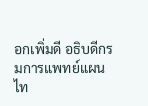อกเพิ่มดี อธิบดีกรมการแพทย์แผนไท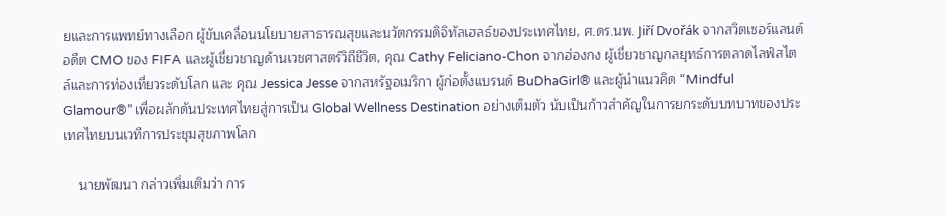ยและการแพทย์ทางเลือก ผู้ขับเคลื่อนนโยบายสาธารณสุขและนวัตกรรมดิจิทัลเฮลธ์ของประเทศไทย, ศ.ดร.นพ. Jiří Dvořák จากสวิตเซอร์แลนด์ อดีต CMO ของ FIFA และผู้เชี่ยวชาญด้านเวชศาสตร์วิถีชีวิต, คุณ Cathy Feliciano-Chon จากฮ่องกง ผู้เชี่ยวชาญกลยุทธ์การตลาดไลฟ์สไตล์และการท่องเที่ยวระดับโลก และ คุณ Jessica Jesse จากสหรัฐอเมริกา ผู้ก่อตั้งแบรนด์ BuDhaGirl® และผู้นำแนวคิด “Mindful Glamour®” เพื่อผลักดันประเทศไทยสู่การเป็น Global Wellness Destination อย่างเต็มตัว นับเป็นก้าวสำคัญในการยกระดับบทบาทของประเทศไทยบนเวทีการประชุมสุขภาพโลก

    นายพัฒนา กล่าวเพิ่มเติมว่า การ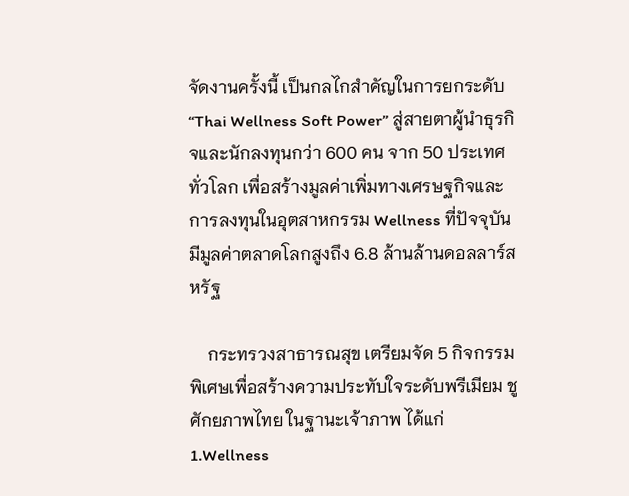จัดงานครั้งนี้ เป็นกลไกสำคัญในการยกระดับ “Thai Wellness Soft Power” สู่สายตาผู้นำธุรกิจและนักลงทุนกว่า 600 คน จาก 50 ประเทศทั่วโลก เพื่อสร้างมูลค่าเพิ่มทางเศรษฐกิจและการลงทุนในอุตสาหกรรม Wellness ที่ปัจจุบันมีมูลค่าตลาดโลกสูงถึง 6.8 ล้านล้านดอลลาร์สหรัฐ

    กระทรวงสาธารณสุข เตรียมจัด 5 กิจกรรมพิเศษเพื่อสร้างความประทับใจระดับพรีเมียม ชูศักยภาพไทย ในฐานะเจ้าภาพ ได้แก่ 1.Wellness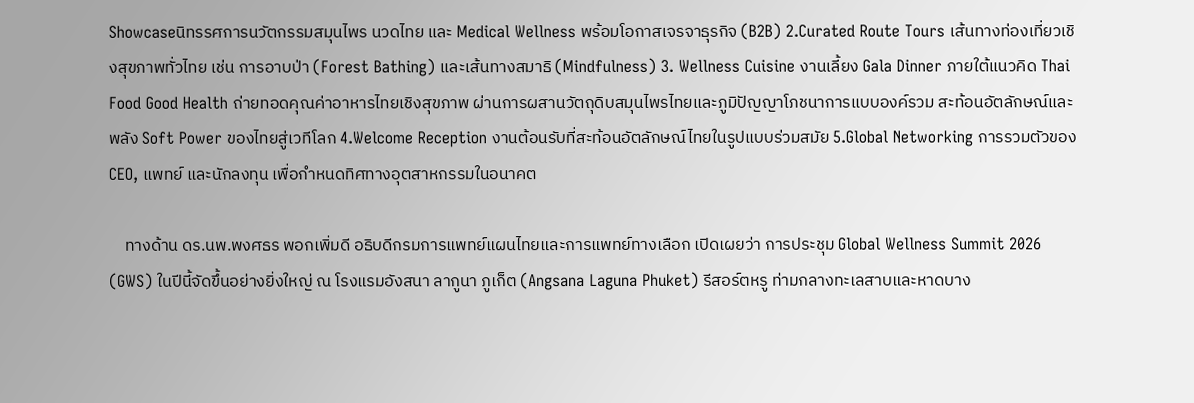Showcaseนิทรรศการนวัตกรรมสมุนไพร นวดไทย และ Medical Wellness พร้อมโอกาสเจรจาธุรกิจ (B2B) 2.Curated Route Tours เส้นทางท่องเที่ยวเชิงสุขภาพทั่วไทย เช่น การอาบป่า (Forest Bathing) และเส้นทางสมาธิ (Mindfulness) 3. Wellness Cuisine งานเลี้ยง Gala Dinner ภายใต้แนวคิด Thai Food Good Health ถ่ายทอดคุณค่าอาหารไทยเชิงสุขภาพ ผ่านการผสานวัตถุดิบสมุนไพรไทยและภูมิปัญญาโภชนาการแบบองค์รวม สะท้อนอัตลักษณ์และพลัง Soft Power ของไทยสู่เวทีโลก 4.Welcome Reception งานต้อนรับที่สะท้อนอัตลักษณ์ไทยในรูปแบบร่วมสมัย 5.Global Networking การรวมตัวของ CEO, แพทย์ และนักลงทุน เพื่อกำหนดทิศทางอุตสาหกรรมในอนาคต

    ทางด้าน ดร.นพ.พงศธร พอกเพิ่มดี อธิบดีกรมการแพทย์แผนไทยและการแพทย์ทางเลือก เปิดเผยว่า การประชุม Global Wellness Summit 2026 (GWS) ในปีนี้จัดขึ้นอย่างยิ่งใหญ่ ณ โรงแรมอังสนา ลากูนา ภูเก็ต (Angsana Laguna Phuket) รีสอร์ตหรู ท่ามกลางทะเลสาบและหาดบาง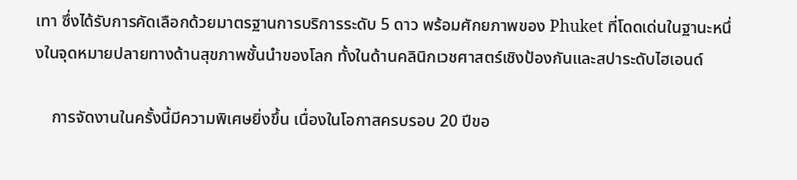เทา ซึ่งได้รับการคัดเลือกด้วยมาตรฐานการบริการระดับ 5 ดาว พร้อมศักยภาพของ Phuket ที่โดดเด่นในฐานะหนึ่งในจุดหมายปลายทางด้านสุขภาพชั้นนำของโลก ทั้งในด้านคลินิกเวชศาสตร์เชิงป้องกันและสปาระดับไฮเอนด์

    การจัดงานในครั้งนี้มีความพิเศษยิ่งขึ้น เนื่องในโอกาสครบรอบ 20 ปีขอ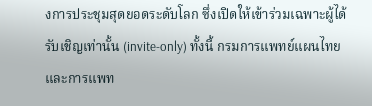งการประชุมสุดยอดระดับโลก ซึ่งเปิดให้เข้าร่วมเฉพาะผู้ได้รับเชิญเท่านั้น (invite-only) ทั้งนี้ กรมการแพทย์แผนไทยและการแพท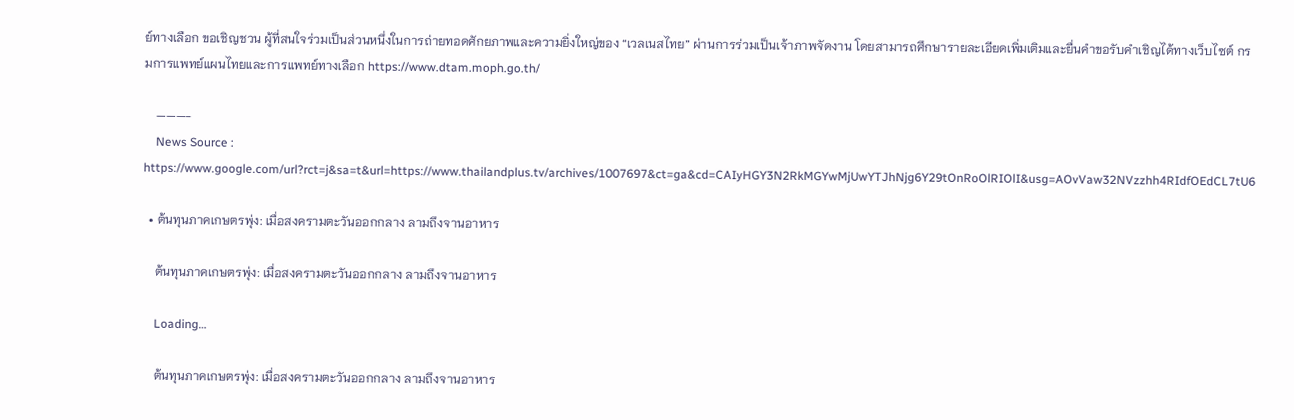ย์ทางเลือก ขอเชิญชวน ผู้ที่สนใจร่วมเป็นส่วนหนึ่งในการถ่ายทอดศักยภาพและความยิ่งใหญ่ของ “เวลเนสไทย” ผ่านการร่วมเป็นเจ้าภาพจัดงาน โดยสามารถศึกษารายละเอียดเพิ่มเติมและยื่นคำขอรับคำเชิญได้ทางเว็บไซต์ กรมการแพทย์แผนไทยและการแพทย์ทางเลือก https://www.dtam.moph.go.th/

    ———-
    News Source : https://www.google.com/url?rct=j&sa=t&url=https://www.thailandplus.tv/archives/1007697&ct=ga&cd=CAIyHGY3N2RkMGYwMjUwYTJhNjg6Y29tOnRoOlRIOlI&usg=AOvVaw32NVzzhh4RIdfOEdCL7tU6

  • ต้นทุนภาคเกษตรพุ่ง: เมื่อสงครามตะวันออกกลาง ลามถึงจานอาหาร

    ต้นทุนภาคเกษตรพุ่ง: เมื่อสงครามตะวันออกกลาง ลามถึงจานอาหาร

    Loading…

    ต้นทุนภาคเกษตรพุ่ง: เมื่อสงครามตะวันออกกลาง ลามถึงจานอาหาร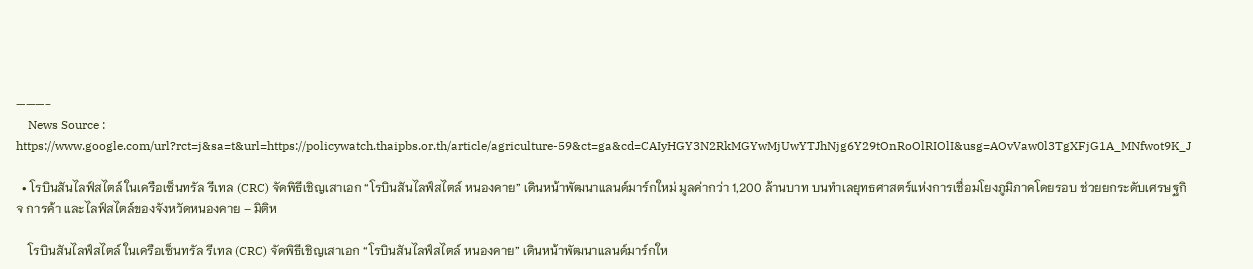———-
    News Source : https://www.google.com/url?rct=j&sa=t&url=https://policywatch.thaipbs.or.th/article/agriculture-59&ct=ga&cd=CAIyHGY3N2RkMGYwMjUwYTJhNjg6Y29tOnRoOlRIOlI&usg=AOvVaw0l3TgXFjG1A_MNfwot9K_J

  • โรบินสันไลฟ์สไตล์ ในเครือเซ็นทรัล รีเทล (CRC) จัดพิธีเชิญเสาเอก “โรบินสันไลฟ์สไตล์ หนองคาย” เดินหน้าพัฒนาแลนด์มาร์กใหม่ มูลค่ากว่า 1,200 ล้านบาท บนทำเลยุทธศาสตร์แห่งการเชื่อมโยงภูมิภาคโดยรอบ ช่วยยกระดับเศรษฐกิจ การค้า และไลฟ์สไตล์ของจังหวัดหนองคาย – มิติห

    โรบินสันไลฟ์สไตล์ ในเครือเซ็นทรัล รีเทล (CRC) จัดพิธีเชิญเสาเอก “โรบินสันไลฟ์สไตล์ หนองคาย” เดินหน้าพัฒนาแลนด์มาร์กให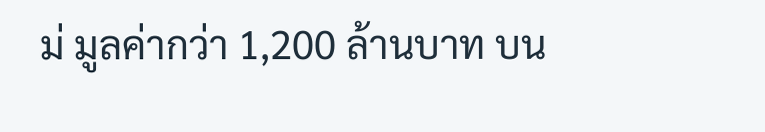ม่ มูลค่ากว่า 1,200 ล้านบาท บน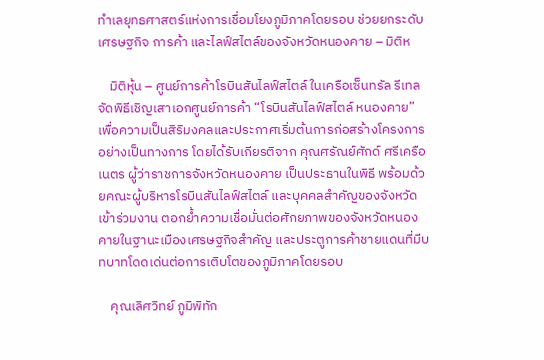ทำเลยุทธศาสตร์แห่งการเชื่อมโยงภูมิภาคโดยรอบ ช่วยยกระดับเศรษฐกิจ การค้า และไลฟ์สไตล์ของจังหวัดหนองคาย – มิติห

    มิติหุ้น – ศูนย์การค้าโรบินสันไลฟ์สไตล์ ในเครือเซ็นทรัล รีเทล จัดพิธีเชิญเสาเอกศูนย์การค้า “โรบินสันไลฟ์สไตล์ หนองคาย” เพื่อความเป็นสิริมงคลและประกาศเริ่มต้นการก่อสร้างโครงการอย่างเป็นทางการ โดยได้รับเกียรติจาก คุณศรัณย์ศักด์ ศรีเครือเนตร ผู้ว่าราชการจังหวัดหนองคาย เป็นประธานในพิธี พร้อมด้วยคณะผู้บริหารโรบินสันไลฟ์สไตล์ และบุคคลสำคัญของจังหวัดเข้าร่วมงาน ตอกย้ำความเชื่อมั่นต่อศักยภาพของจังหวัดหนองคายในฐานะเมืองเศรษฐกิจสำคัญ และประตูการค้าชายแดนที่มีบทบาทโดดเด่นต่อการเติบโตของภูมิภาคโดยรอบ

    คุณเลิศวิทย์ ภูมิพิทัก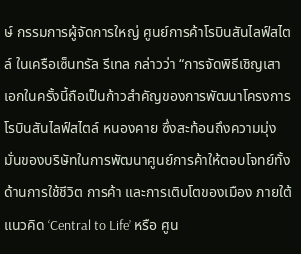ษ์ กรรมการผู้จัดการใหญ่ ศูนย์การค้าโรบินสันไลฟ์สไตล์ ในเครือเซ็นทรัล รีเทล กล่าวว่า “การจัดพิธีเชิญเสาเอกในครั้งนี้ถือเป็นก้าวสำคัญของการพัฒนาโครงการโรบินสันไลฟ์สไตล์ หนองคาย ซึ่งสะท้อนถึงความมุ่งมั่นของบริษัทในการพัฒนาศูนย์การค้าให้ตอบโจทย์ทั้งด้านการใช้ชีวิต การค้า และการเติบโตของเมือง ภายใต้แนวคิด ‘Central to Life’ หรือ ศูน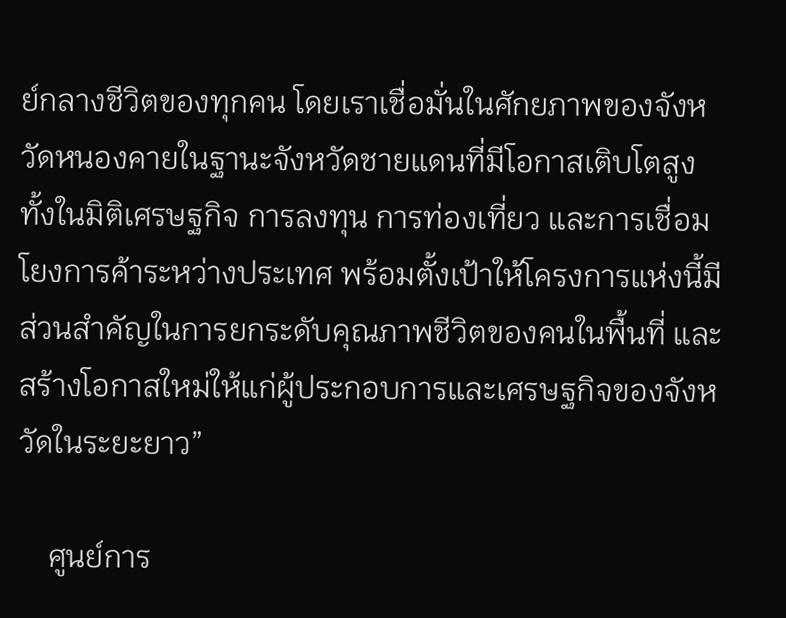ย์กลางชีวิตของทุกคน โดยเราเชื่อมั่นในศักยภาพของจังหวัดหนองคายในฐานะจังหวัดชายแดนที่มีโอกาสเติบโตสูง ทั้งในมิติเศรษฐกิจ การลงทุน การท่องเที่ยว และการเชื่อมโยงการค้าระหว่างประเทศ พร้อมตั้งเป้าให้โครงการแห่งนี้มีส่วนสำคัญในการยกระดับคุณภาพชีวิตของคนในพื้นที่ และสร้างโอกาสใหม่ให้แก่ผู้ประกอบการและเศรษฐกิจของจังหวัดในระยะยาว”

    ศูนย์การ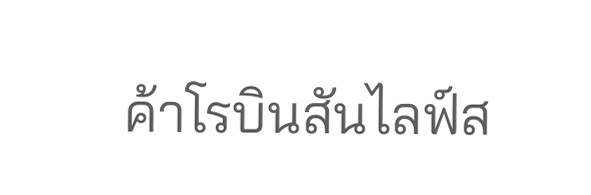ค้าโรบินสันไลฟ์ส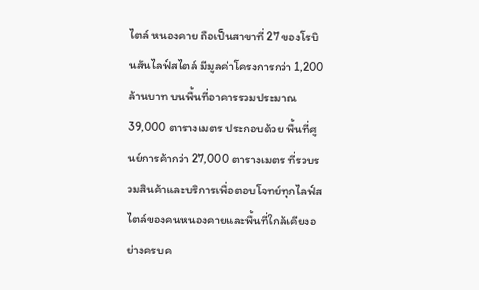ไตล์ หนองคาย ถือเป็นสาขาที่ 27 ของโรบินสันไลฟ์สไตล์ มีมูลค่าโครงการกว่า 1,200 ล้านบาท บนพื้นที่อาคารรวมประมาณ 39,000 ตารางเมตร ประกอบด้วย พื้นที่ศูนย์การค้ากว่า 27,000 ตารางเมตร ที่รวบรวมสินค้าและบริการเพื่อตอบโจทย์ทุกไลฟ์สไตล์ของคนหนองคายและพื้นที่ใกล้เคียงอย่างครบค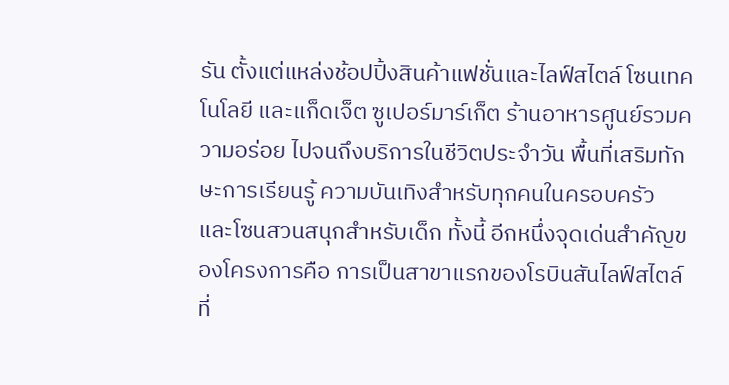รัน ตั้งแต่แหล่งช้อปปิ้งสินค้าแฟชั่นและไลฟ์สไตล์ โซนเทคโนโลยี และแก็ดเจ็ต ซูเปอร์มาร์เก็ต ร้านอาหารศูนย์รวมความอร่อย ไปจนถึงบริการในชีวิตประจำวัน พื้นที่เสริมทักษะการเรียนรู้ ความบันเทิงสำหรับทุกคนในครอบครัว และโซนสวนสนุกสำหรับเด็ก ทั้งนี้ อีกหนึ่งจุดเด่นสำคัญของโครงการคือ การเป็นสาขาแรกของโรบินสันไลฟ์สไตล์ที่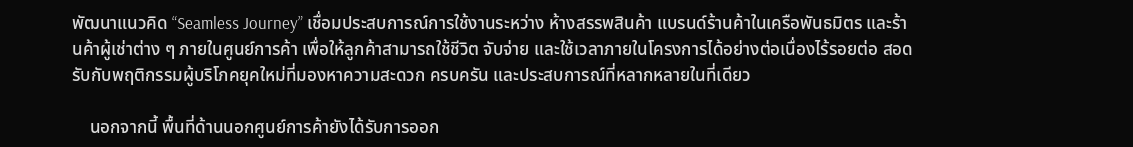พัฒนาแนวคิด “Seamless Journey” เชื่อมประสบการณ์การใช้งานระหว่าง ห้างสรรพสินค้า แบรนด์ร้านค้าในเครือพันธมิตร และร้านค้าผู้เช่าต่าง ๆ ภายในศูนย์การค้า เพื่อให้ลูกค้าสามารถใช้ชีวิต จับจ่าย และใช้เวลาภายในโครงการได้อย่างต่อเนื่องไร้รอยต่อ สอดรับกับพฤติกรรมผู้บริโภคยุคใหม่ที่มองหาความสะดวก ครบครัน และประสบการณ์ที่หลากหลายในที่เดียว

    นอกจากนี้ พื้นที่ด้านนอกศูนย์การค้ายังได้รับการออก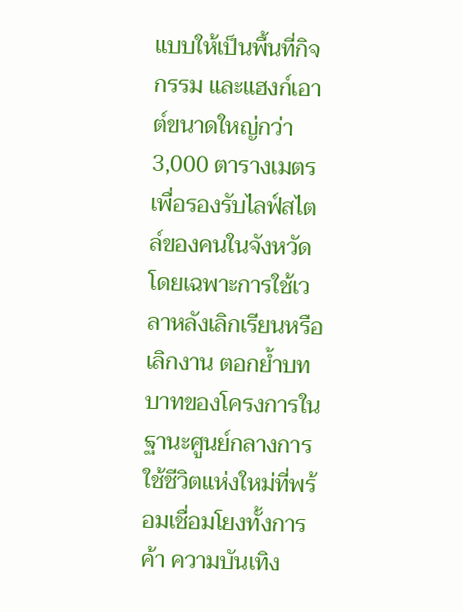แบบให้เป็นพื้นที่กิจกรรม และแฮงก์เอาต์ขนาดใหญ่กว่า 3,000 ตารางเมตร เพื่อรองรับไลฟ์สไตล์ของคนในจังหวัด โดยเฉพาะการใช้เวลาหลังเลิกเรียนหรือเลิกงาน ตอกย้ำบทบาทของโครงการในฐานะศูนย์กลางการใช้ชีวิตแห่งใหม่ที่พร้อมเชื่อมโยงทั้งการค้า ความบันเทิง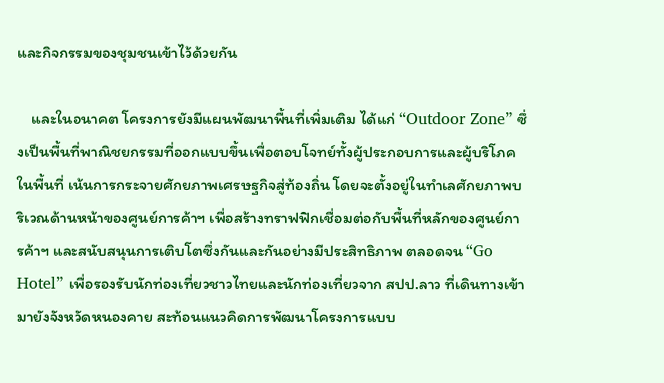และกิจกรรมของชุมชนเข้าไว้ด้วยกัน

    และในอนาคต โครงการยังมีแผนพัฒนาพื้นที่เพิ่มเติม ได้แก่ “Outdoor Zone” ซึ่งเป็นพื้นที่พาณิชยกรรมที่ออกแบบขึ้นเพื่อตอบโจทย์ทั้งผู้ประกอบการและผู้บริโภคในพื้นที่ เน้นการกระจายศักยภาพเศรษฐกิจสู่ท้องถิ่น โดยจะตั้งอยู่ในทำเลศักยภาพบริเวณด้านหน้าของศูนย์การค้าฯ เพื่อสร้างทราฟฟิกเชื่อมต่อกับพื้นที่หลักของศูนย์การค้าฯ และสนับสนุนการเติบโตซึ่งกันและกันอย่างมีประสิทธิภาพ ตลอดจน “Go Hotel” เพื่อรองรับนักท่องเที่ยวชาวไทยและนักท่องเที่ยวจาก สปป.ลาว ที่เดินทางเข้ามายังจังหวัดหนองคาย สะท้อนแนวคิดการพัฒนาโครงการแบบ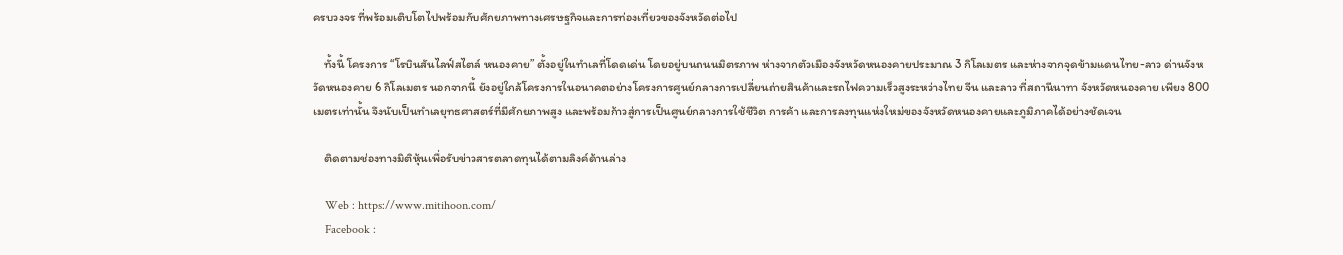ครบวงจร ที่พร้อมเติบโตไปพร้อมกับศักยภาพทางเศรษฐกิจและการท่องเที่ยวของจังหวัดต่อไป

    ทั้งนี้ โครงการ “โรบินสันไลฟ์สไตล์ หนองคาย” ตั้งอยู่ในทำเลที่โดดเด่น โดยอยู่บนถนนมิตรภาพ ห่างจากตัวเมืองจังหวัดหนองคายประมาณ 3 กิโลเมตร และห่างจากจุดข้ามแดนไทย-ลาว ด่านจังหวัดหนองคาย 6 กิโลเมตร นอกจากนี้ ยังอยู่ใกล้โครงการในอนาคตอย่างโครงการศูนย์กลางการเปลี่ยนถ่ายสินค้าและรถไฟความเร็วสูงระหว่างไทย จีน และลาว ที่สถานีนาทา จังหวัดหนองคาย เพียง 800 เมตรเท่านั้น จึงนับเป็นทำเลยุทธศาสตร์ที่มีศักยภาพสูง และพร้อมก้าวสู่การเป็นศูนย์กลางการใช้ชีวิต การค้า และการลงทุนแห่งใหม่ของจังหวัดหนองคายและภูมิภาคได้อย่างชัดเจน

    ติดตามช่องทางมิติหุ้นเพื่อรับข่าวสารตลาดทุนได้ตามลิงค์ด้านล่าง

    Web : https://www.mitihoon.com/
    Facebook :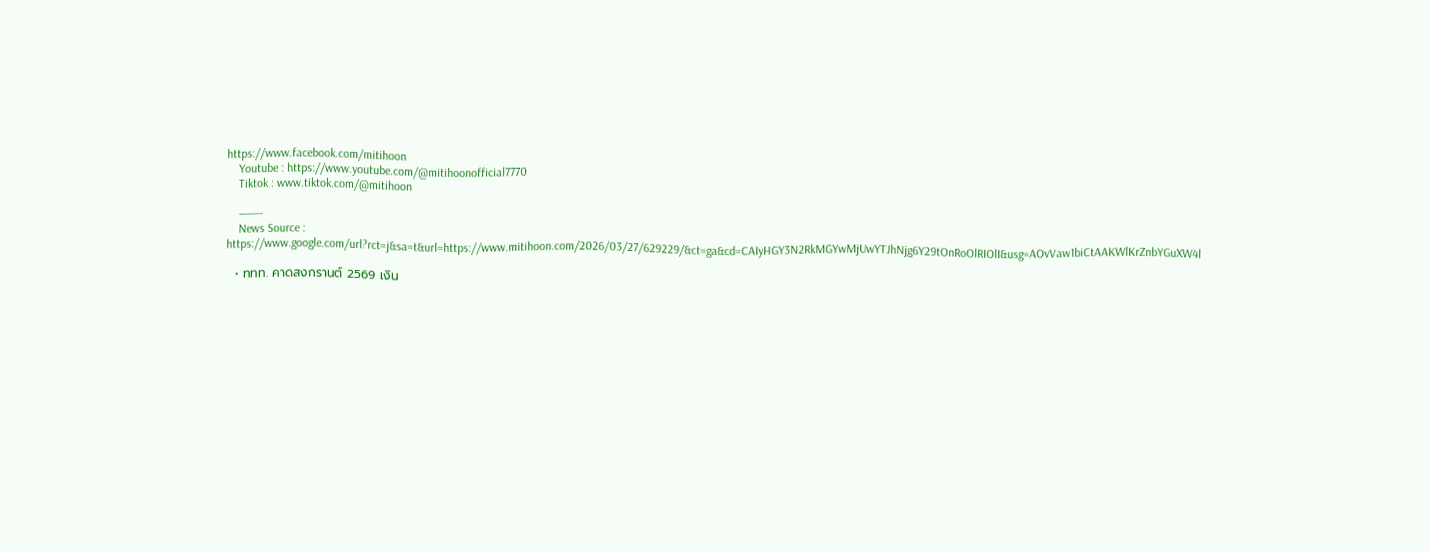https://www.facebook.com/mitihoon
    Youtube : https://www.youtube.com/@mitihoonofficial7770
    Tiktok : www.tiktok.com/@mitihoon

    ———-
    News Source : https://www.google.com/url?rct=j&sa=t&url=https://www.mitihoon.com/2026/03/27/629229/&ct=ga&cd=CAIyHGY3N2RkMGYwMjUwYTJhNjg6Y29tOnRoOlRIOlI&usg=AOvVaw1biCtAAKWlKrZnbYGuXW4l

  • ททท. คาดสงกรานต์ 2569 เงิน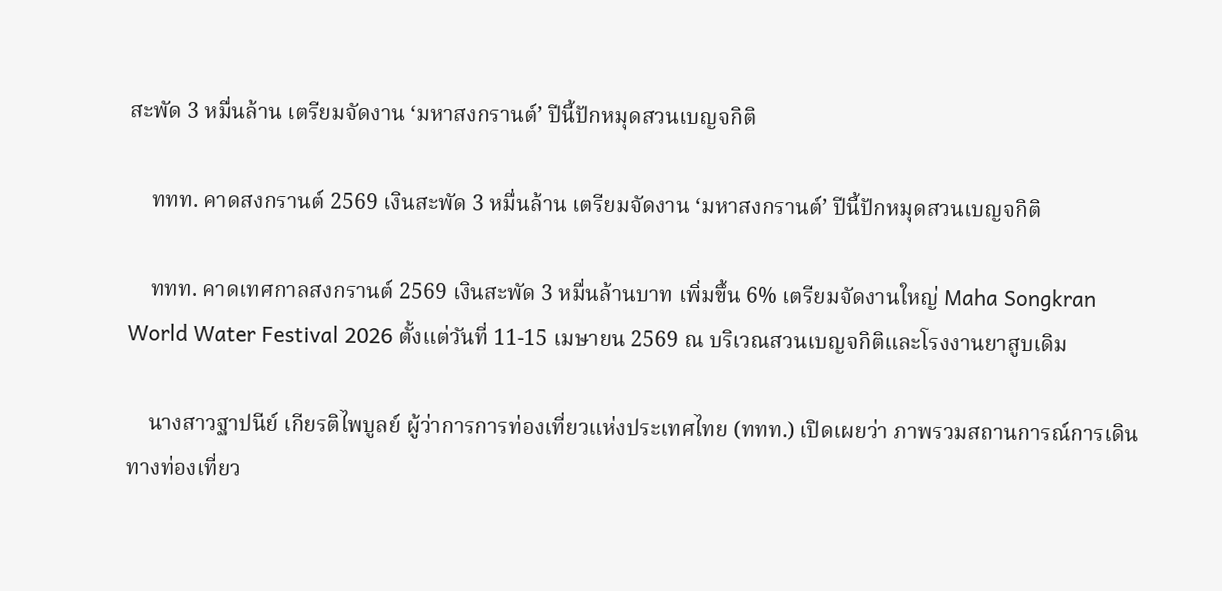สะพัด 3 หมื่นล้าน เตรียมจัดงาน ‘มหาสงกรานต์’ ปีนี้ปักหมุดสวนเบญจกิติ

    ททท. คาดสงกรานต์ 2569 เงินสะพัด 3 หมื่นล้าน เตรียมจัดงาน ‘มหาสงกรานต์’ ปีนี้ปักหมุดสวนเบญจกิติ

    ททท. คาดเทศกาลสงกรานต์ 2569 เงินสะพัด 3 หมื่นล้านบาท เพิ่มขึ้น 6% เตรียมจัดงานใหญ่ Maha Songkran World Water Festival 2026 ตั้งแต่วันที่ 11-15 เมษายน 2569 ณ บริเวณสวนเบญจกิติและโรงงานยาสูบเดิม

    นางสาวฐาปนีย์ เกียรติไพบูลย์ ผู้ว่าการการท่องเที่ยวแห่งประเทศไทย (ททท.) เปิดเผยว่า ภาพรวมสถานการณ์การเดินทางท่องเที่ยว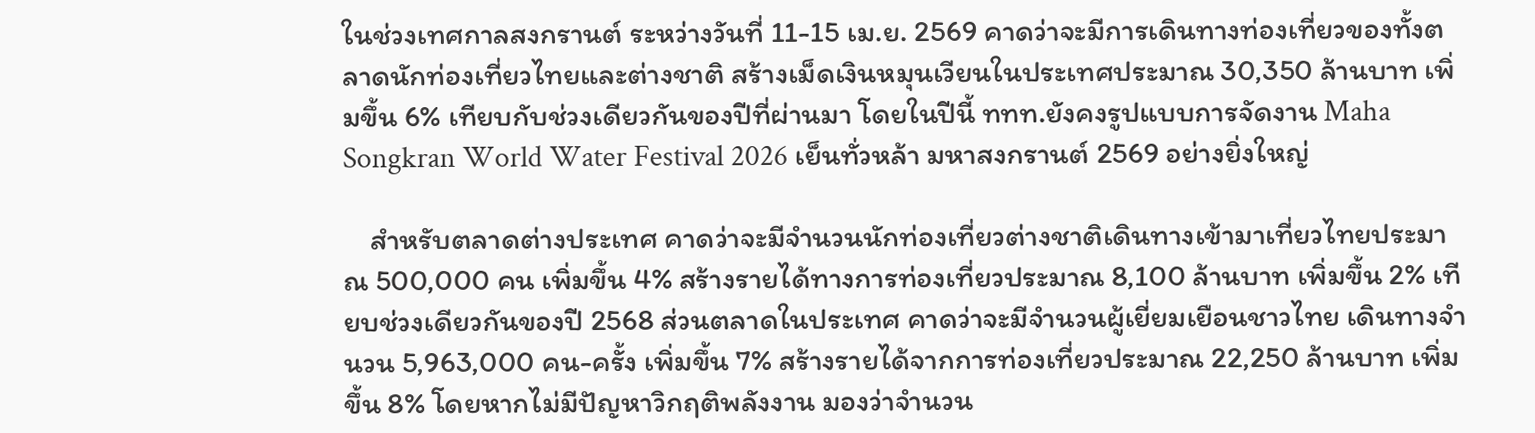ในช่วงเทศกาลสงกรานต์ ระหว่างวันที่ 11-15 เม.ย. 2569 คาดว่าจะมีการเดินทางท่องเที่ยวของทั้งตลาดนักท่องเที่ยวไทยและต่างชาติ สร้างเม็ดเงินหมุนเวียนในประเทศประมาณ 30,350 ล้านบาท เพิ่มขึ้น 6% เทียบกับช่วงเดียวกันของปีที่ผ่านมา โดยในปีนี้ ททท.ยังคงรูปแบบการจัดงาน Maha Songkran World Water Festival 2026 เย็นทั่วหล้า มหาสงกรานต์ 2569 อย่างยิ่งใหญ่

    สำหรับตลาดต่างประเทศ คาดว่าจะมีจำนวนนักท่องเที่ยวต่างชาติเดินทางเข้ามาเที่ยวไทยประมาณ 500,000 คน เพิ่มขึ้น 4% สร้างรายได้ทางการท่องเที่ยวประมาณ 8,100 ล้านบาท เพิ่มขึ้น 2% เทียบช่วงเดียวกันของปี 2568 ส่วนตลาดในประเทศ คาดว่าจะมีจำนวนผู้เยี่ยมเยือนชาวไทย เดินทางจำนวน 5,963,000 คน-ครั้ง เพิ่มขึ้น 7% สร้างรายได้จากการท่องเที่ยวประมาณ 22,250 ล้านบาท เพิ่มขึ้น 8% โดยหากไม่มีปัญหาวิกฤติพลังงาน มองว่าจำนวน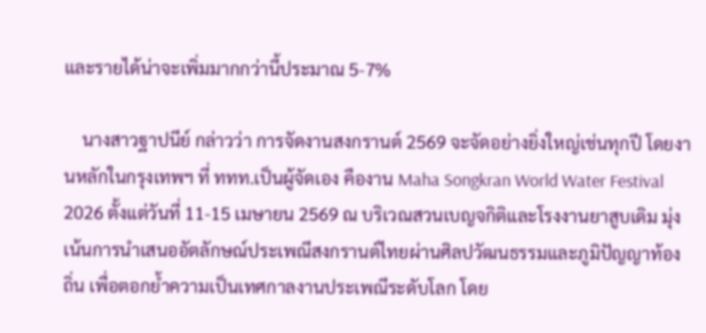และรายได้น่าจะเพิ่มมากกว่านี้ประมาณ 5-7%

    นางสาวฐาปนีย์ กล่าวว่า การจัดงานสงกรานต์ 2569 จะจัดอย่างยิ่งใหญ่เช่นทุกปี โดยงานหลักในกรุงเทพฯ ที่ ททท.เป็นผู้จัดเอง คืองาน Maha Songkran World Water Festival 2026 ตั้งแต่วันที่ 11-15 เมษายน 2569 ณ บริเวณสวนเบญจกิติและโรงงานยาสูบเดิม มุ่งเน้นการนำเสนออัตลักษณ์ประเพณีสงกรานต์ไทยผ่านศิลปวัฒนธรรมและภูมิปัญญาท้องถิ่น เพื่อตอกย้ำความเป็นเทศกาลงานประเพณีระดับโลก โดย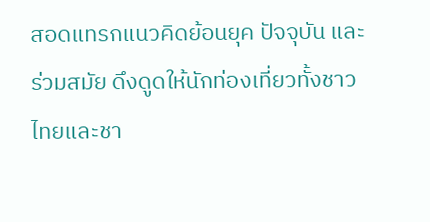สอดแทรกแนวคิดย้อนยุค ปัจจุบัน และร่วมสมัย ดึงดูดให้นักท่องเที่ยวทั้งชาวไทยและชา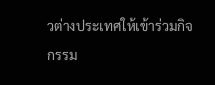วต่างประเทศให้เข้าร่วมกิจกรรม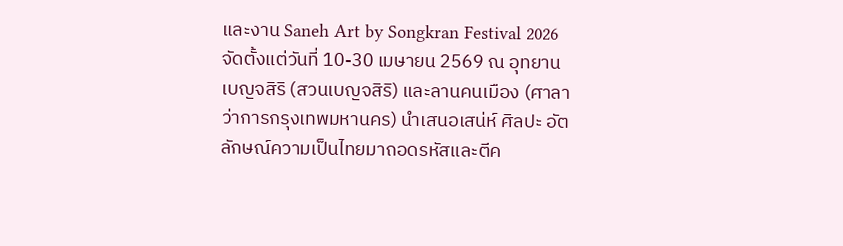และงาน Saneh Art by Songkran Festival 2026 จัดตั้งแต่วันที่ 10-30 เมษายน 2569 ณ อุทยานเบญจสิริ (สวนเบญจสิริ) และลานคนเมือง (ศาลาว่าการกรุงเทพมหานคร) นำเสนอเสน่ห์ ศิลปะ อัตลักษณ์ความเป็นไทยมาถอดรหัสและตีค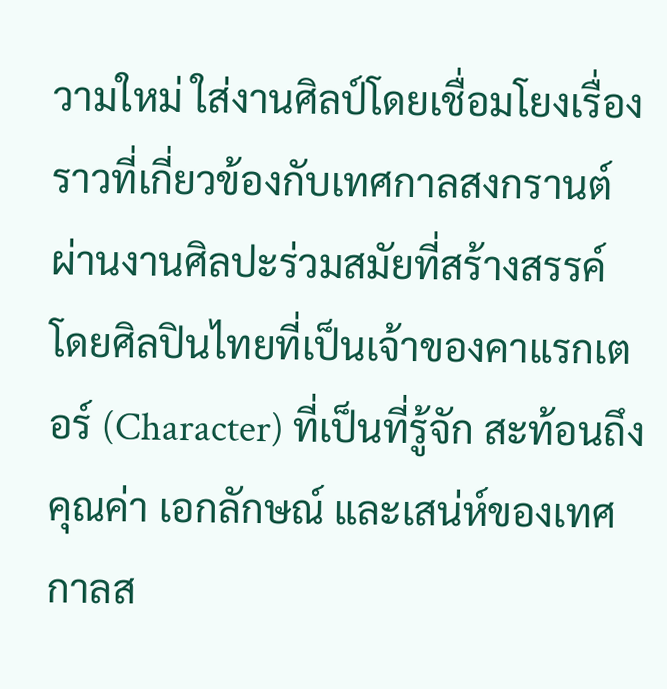วามใหม่ ใส่งานศิลป์โดยเชื่อมโยงเรื่องราวที่เกี่ยวข้องกับเทศกาลสงกรานต์ ผ่านงานศิลปะร่วมสมัยที่สร้างสรรค์ โดยศิลปินไทยที่เป็นเจ้าของคาแรกเตอร์ (Character) ที่เป็นที่รู้จัก สะท้อนถึงคุณค่า เอกลักษณ์ และเสน่ห์ของเทศกาลส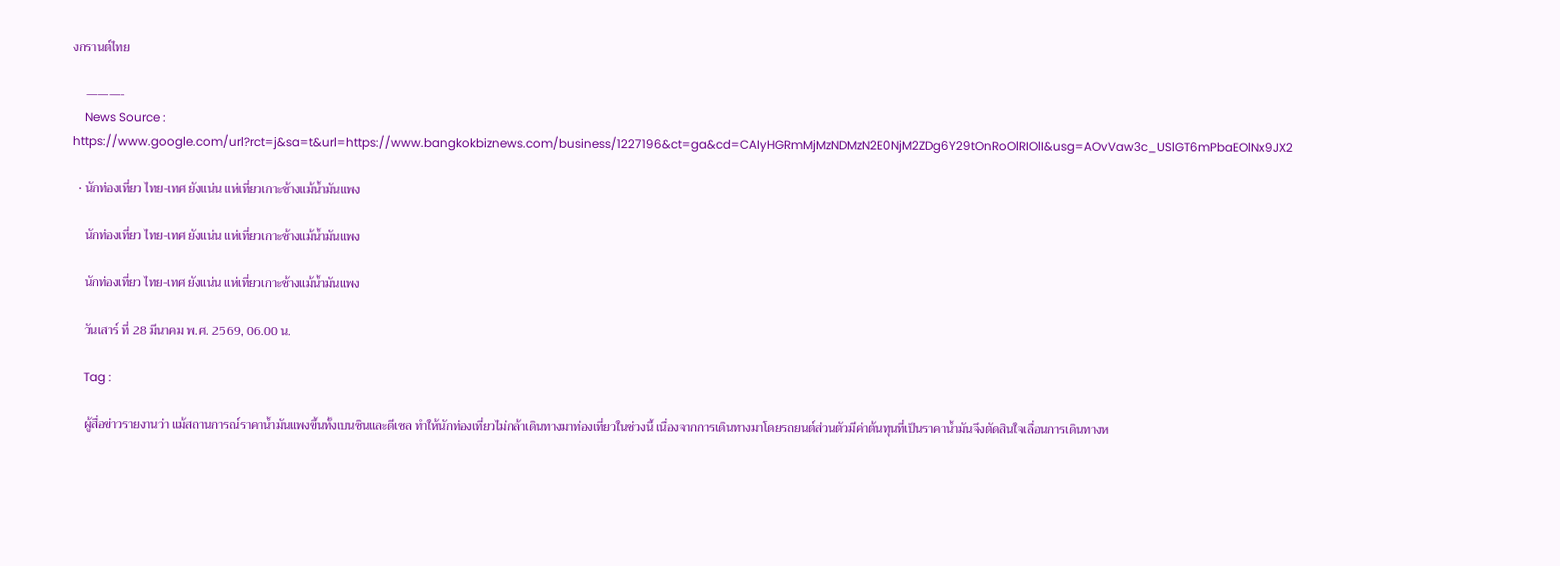งกรานต์ไทย

    ———-
    News Source : https://www.google.com/url?rct=j&sa=t&url=https://www.bangkokbiznews.com/business/1227196&ct=ga&cd=CAIyHGRmMjMzNDMzN2E0NjM2ZDg6Y29tOnRoOlRIOlI&usg=AOvVaw3c_USlGT6mPbaEOlNx9JX2

  • นักท่องเที่ยว ไทย-เทศ ยังแน่น แห่เที่ยวเกาะช้างแม้น้ำมันแพง

    นักท่องเที่ยว ไทย-เทศ ยังแน่น แห่เที่ยวเกาะช้างแม้น้ำมันแพง

    นักท่องเที่ยว ไทย-เทศ ยังแน่น แห่เที่ยวเกาะช้างแม้น้ำมันแพง

    วันเสาร์ ที่ 28 มีนาคม พ.ศ. 2569, 06.00 น.

    Tag :

    ผู้สื่อข่าวรายงานว่า แม้สถานการณ์ราคาน้ำมันแพงขึ้นทั้งเบนซินและดีเซล ทำให้นักท่องเที่ยวไม่กล้าเดินทางมาท่องเที่ยวในช่วงนี้ เนื่องจากการเดินทางมาโดยรถยนต์ส่วนตัวมีค่าต้นทุนที่เป็นราคาน้ำมันจึงตัดสินใจเลื่อนการเดินทางห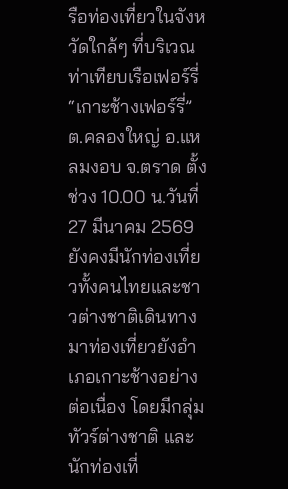รือท่องเที่ยวในจังหวัดใกล้ๆ ที่บริเวณท่าเทียบเรือเฟอร์รี่“เกาะช้างเฟอร์รี่”ต.คลองใหญ่ อ.แหลมงอบ จ.ตราด ตั้งช่วง 10.00 น.วันที่ 27 มีนาคม 2569 ยังคงมีนักท่องเที่ยวทั้งคนไทยและชาวต่างชาติเดินทางมาท่องเที่ยวยังอำเภอเกาะช้างอย่างต่อเนื่อง โดยมีกลุ่มทัวร์ต่างชาติ และนักท่องเที่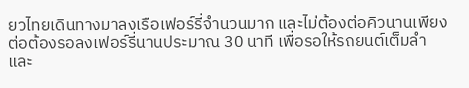ยวไทยเดินทางมาลงเรือเฟอร์รี่จำนวนมาก และไม่ต้องต่อคิวนานเพียงต่อต้องรอลงเฟอร์รี่นานประมาณ 30 นาที เพื่อรอให้รถยนต์เต็มลำและ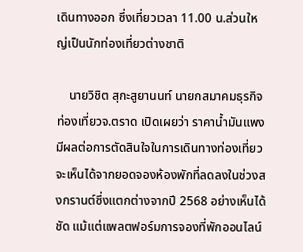เดินทางออก ซึ่งเที่ยวเวลา 11.00 น.ส่วนใหญ่เป็นนักท่องเที่ยวต่างชาติ

    นายวิชิต สุกะสูยานนท์ นายกสมาคมธุรกิจท่องเที่ยวจ.ตราด เปิดเผยว่า ราคาน้ำมันแพง มีผลต่อการตัดสินใจในการเดินทางท่องเที่ยว จะเห็นได้จากยอดจองห้องพักที่ลดลงในช่วงสงกรานต์ซึ่งแตกต่างจากปี 2568 อย่างเห็นได้ชัด แม้แต่แพลตฟอร์มการจองที่พักออนไลน์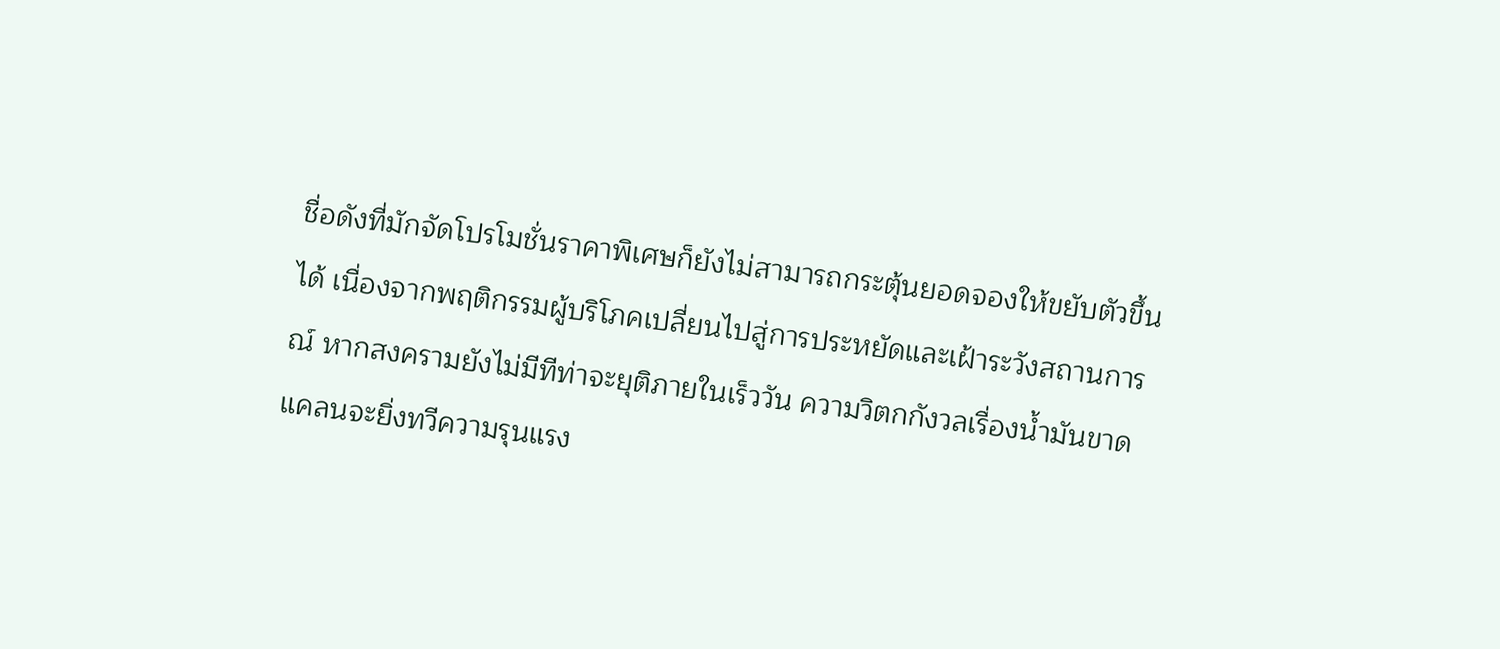ชื่อดังที่มักจัดโปรโมชั่นราคาพิเศษก็ยังไม่สามารถกระตุ้นยอดจองให้ขยับตัวขึ้นได้ เนื่องจากพฤติกรรมผู้บริโภคเปลี่ยนไปสู่การประหยัดและเฝ้าระวังสถานการณ์ หากสงครามยังไม่มีทีท่าจะยุติภายในเร็ววัน ความวิตกกังวลเรื่องน้ำมันขาดแคลนจะยิ่งทวีความรุนแรง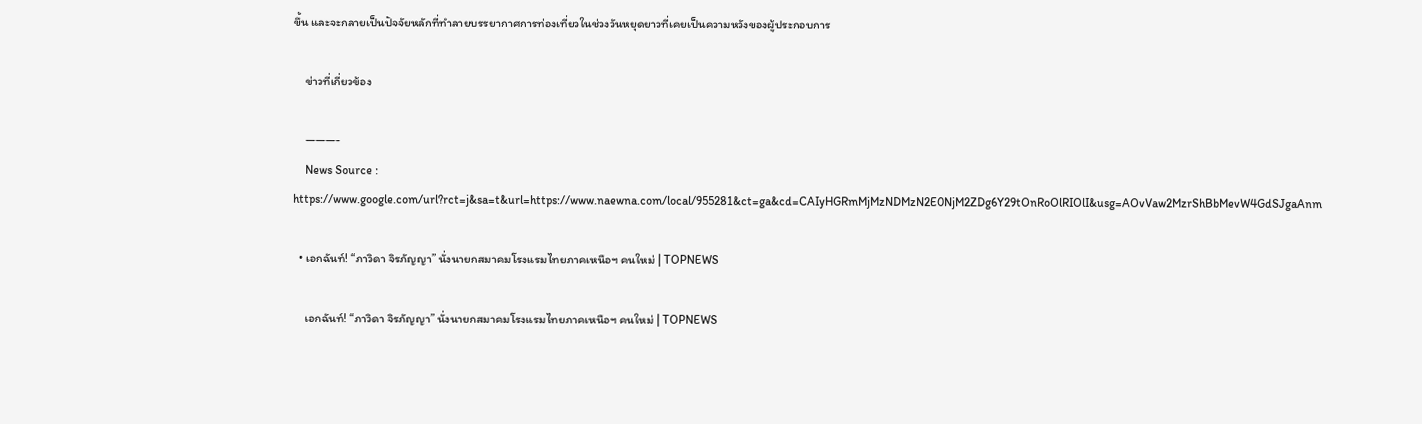ขึ้น และจะกลายเป็นปัจจัยหลักที่ทำลายบรรยากาศการท่องเที่ยวในช่วงวันหยุดยาวที่เคยเป็นความหวังของผู้ประกอบการ

    ข่าวที่เกี่ยวข้อง

    ———-
    News Source : https://www.google.com/url?rct=j&sa=t&url=https://www.naewna.com/local/955281&ct=ga&cd=CAIyHGRmMjMzNDMzN2E0NjM2ZDg6Y29tOnRoOlRIOlI&usg=AOvVaw2MzrShBbMevW4GdSJgaAnm

  • เอกฉันท์! “ภาวิดา จิรภัญญา” นั่งนายกสมาคมโรงแรมไทยภาคเหนือฯ คนใหม่ | TOPNEWS

    เอกฉันท์! “ภาวิดา จิรภัญญา” นั่งนายกสมาคมโรงแรมไทยภาคเหนือฯ คนใหม่ | TOPNEWS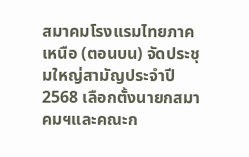สมาคมโรงแรมไทยภาคเหนือ (ตอนบน) จัดประชุมใหญ่สามัญประจำปี 2568 เลือกตั้งนายกสมาคมฯและคณะก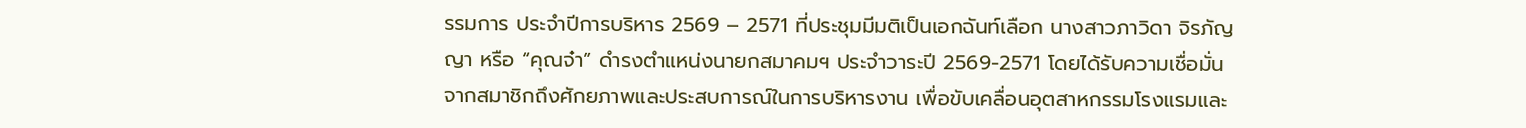รรมการ ประจำปีการบริหาร 2569 – 2571 ที่ประชุมมีมติเป็นเอกฉันท์เลือก นางสาวภาวิดา จิรภัญญา หรือ “คุณจ๋า” ดำรงตำแหน่งนายกสมาคมฯ ประจำวาระปี 2569-2571 โดยได้รับความเชื่อมั่นจากสมาชิกถึงศักยภาพและประสบการณ์ในการบริหารงาน เพื่อขับเคลื่อนอุตสาหกรรมโรงแรมและ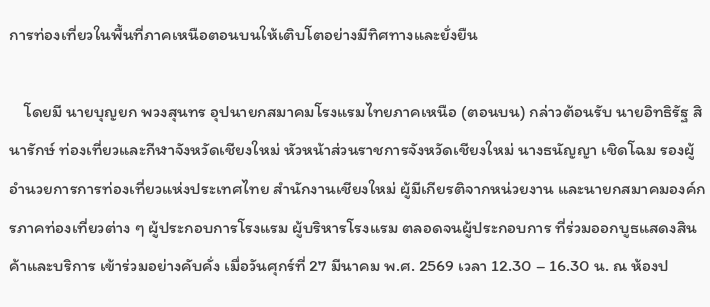การท่องเที่ยวในพื้นที่ภาคเหนือตอนบนให้เติบโตอย่างมีทิศทางและยั่งยืน

    โดยมี นายบุญยก พวงสุนทร อุปนายกสมาคมโรงแรมไทยภาคเหนือ (ตอนบน) กล่าวต้อนรับ นายอิทธิรัฐ สินารักษ์ ท่องเที่ยวและกีฬาจังหวัดเชียงใหม่ หัวหน้าส่วนราชการจังหวัดเชียงใหม่ นางธนัญญา เชิดโฉม รองผู้อำนวยการการท่องเที่ยวแห่งประเทศไทย สำนักงานเชียงใหม่ ผู้มีเกียรติจากหน่วยงาน และนายกสมาคมองค์กรภาคท่องเที่ยวต่าง ๆ ผู้ประกอบการโรงแรม ผู้บริหารโรงแรม ตลอดจนผู้ประกอบการ ที่ร่วมออกบูธแสดงสินค้าและบริการ เข้าร่วมอย่างคับคั่ง เมื่อวันศุกร์ที่ 27 มีนาคม พ.ศ. 2569 เวลา 12.30 – 16.30 น. ณ ห้องป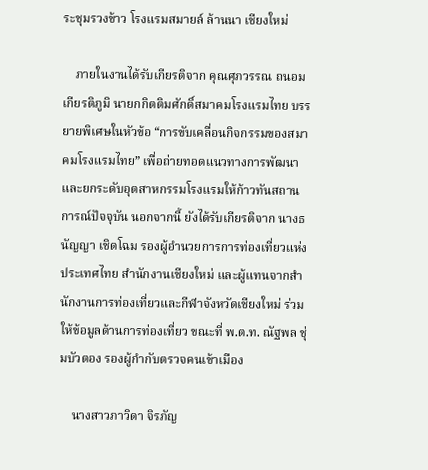ระชุมรวงข้าว โรงแรมสมายล์ ล้านนา เชียงใหม่

    ภายในงานได้รับเกียรติจาก คุณศุภวรรณ ถนอมเกียรติภูมิ นายกกิตติมศักดิ์สมาคมโรงแรมไทย บรรยายพิเศษในหัวข้อ “การขับเคลื่อนกิจกรรมของสมาคมโรงแรมไทย” เพื่อถ่ายทอดแนวทางการพัฒนาและยกระดับอุตสาหกรรมโรงแรมให้ก้าวทันสถานการณ์ปัจจุบัน นอกจากนี้ ยังได้รับเกียรติจาก นางธนัญญา เชิดโฉม รองผู้อำนวยการการท่องเที่ยวแห่งประเทศไทย สำนักงานเชียงใหม่ และผู้แทนจากสำนักงานการท่องเที่ยวและกีฬาจังหวัดเชียงใหม่ ร่วมให้ข้อมูลด้านการท่องเที่ยว ขณะที่ พ.ต.ท. ณัฐพล ชุ่มบัวตอง รองผู้กำกับตรวจคนเข้าเมือง

    นางสาวภาวิดา จิรภัญ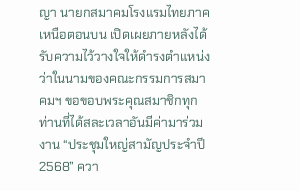ญา นายกสมาคมโรงแรมไทยภาคเหนือตอนบน เปิดเผยภายหลังได้รับความไว้วางใจให้ดำรงตำแหน่งว่าในนามของคณะกรรมการสมาคมฯ ขอขอบพระคุณสมาชิกทุกท่านที่ได้สละเวลาอันมีค่ามาร่วมงาน “ประชุมใหญ่สามัญประจำปี 2568” ควา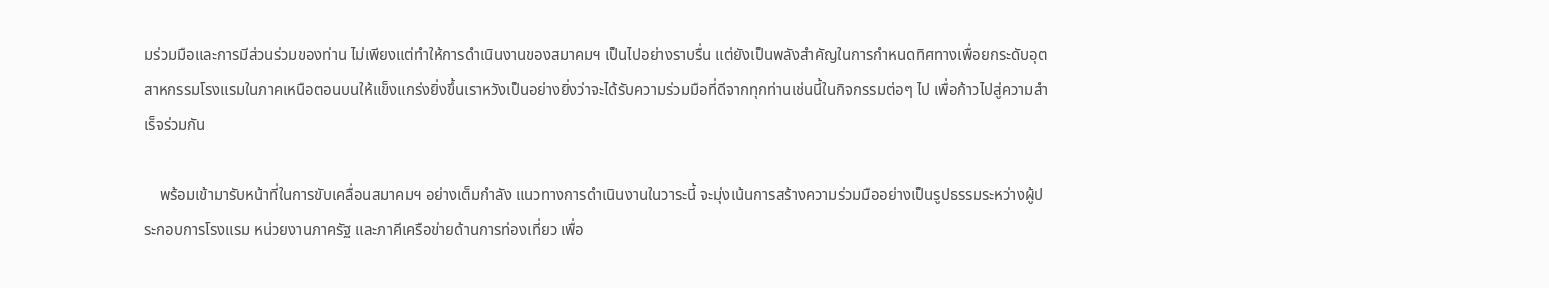มร่วมมือและการมีส่วนร่วมของท่าน ไม่เพียงแต่ทำให้การดำเนินงานของสมาคมฯ เป็นไปอย่างราบรื่น แต่ยังเป็นพลังสำคัญในการกำหนดทิศทางเพื่อยกระดับอุตสาหกรรมโรงแรมในภาคเหนือตอนบนให้แข็งแกร่งยิ่งขึ้นเราหวังเป็นอย่างยิ่งว่าจะได้รับความร่วมมือที่ดีจากทุกท่านเช่นนี้ในกิจกรรมต่อๆ ไป เพื่อก้าวไปสู่ความสำเร็จร่วมกัน

    พร้อมเข้ามารับหน้าที่ในการขับเคลื่อนสมาคมฯ อย่างเต็มกำลัง แนวทางการดำเนินงานในวาระนี้ จะมุ่งเน้นการสร้างความร่วมมืออย่างเป็นรูปธรรมระหว่างผู้ประกอบการโรงแรม หน่วยงานภาครัฐ และภาคีเครือข่ายด้านการท่องเที่ยว เพื่อ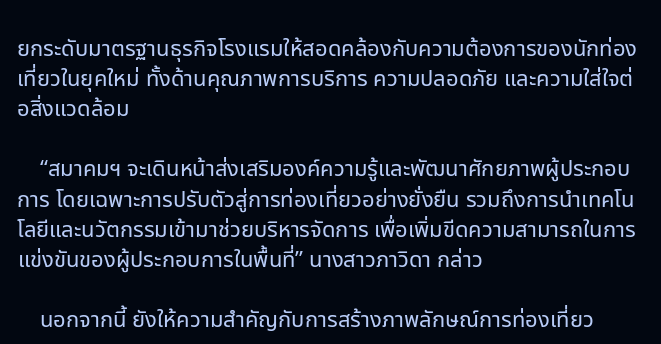ยกระดับมาตรฐานธุรกิจโรงแรมให้สอดคล้องกับความต้องการของนักท่องเที่ยวในยุคใหม่ ทั้งด้านคุณภาพการบริการ ความปลอดภัย และความใส่ใจต่อสิ่งแวดล้อม

    “สมาคมฯ จะเดินหน้าส่งเสริมองค์ความรู้และพัฒนาศักยภาพผู้ประกอบการ โดยเฉพาะการปรับตัวสู่การท่องเที่ยวอย่างยั่งยืน รวมถึงการนำเทคโนโลยีและนวัตกรรมเข้ามาช่วยบริหารจัดการ เพื่อเพิ่มขีดความสามารถในการแข่งขันของผู้ประกอบการในพื้นที่” นางสาวภาวิดา กล่าว

    นอกจากนี้ ยังให้ความสำคัญกับการสร้างภาพลักษณ์การท่องเที่ยว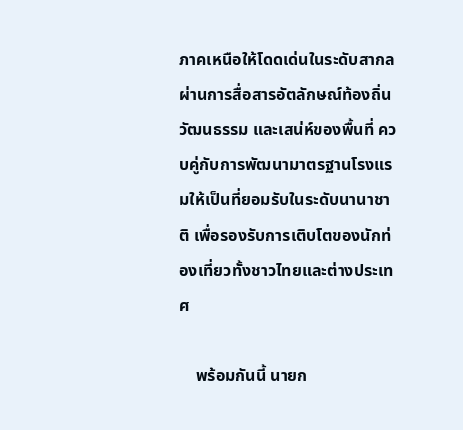ภาคเหนือให้โดดเด่นในระดับสากล ผ่านการสื่อสารอัตลักษณ์ท้องถิ่น วัฒนธรรม และเสน่ห์ของพื้นที่ ควบคู่กับการพัฒนามาตรฐานโรงแรมให้เป็นที่ยอมรับในระดับนานาชาติ เพื่อรองรับการเติบโตของนักท่องเที่ยวทั้งชาวไทยและต่างประเทศ

    พร้อมกันนี้ นายก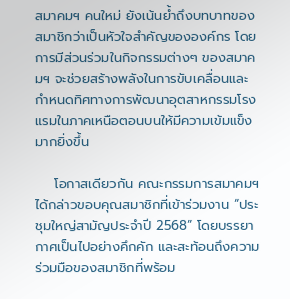สมาคมฯ คนใหม่ ยังเน้นย้ำถึงบทบาทของสมาชิกว่าเป็นหัวใจสำคัญขององค์กร โดยการมีส่วนร่วมในกิจกรรมต่างๆ ของสมาคมฯ จะช่วยสร้างพลังในการขับเคลื่อนและกำหนดทิศทางการพัฒนาอุตสาหกรรมโรงแรมในภาคเหนือตอนบนให้มีความเข้มแข็งมากยิ่งขึ้น

    โอกาสเดียวกัน คณะกรรมการสมาคมฯ ได้กล่าวขอบคุณสมาชิกที่เข้าร่วมงาน “ประชุมใหญ่สามัญประจำปี 2568” โดยบรรยากาศเป็นไปอย่างคึกคัก และสะท้อนถึงความร่วมมือของสมาชิกที่พร้อม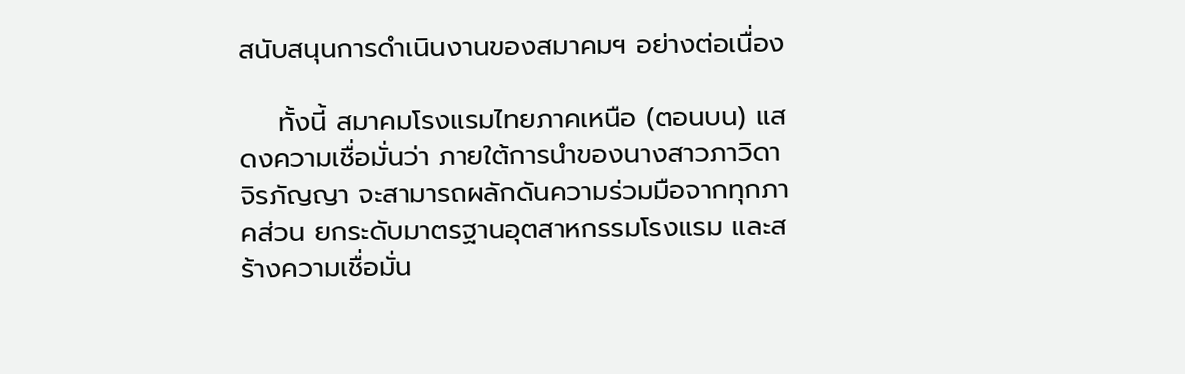สนับสนุนการดำเนินงานของสมาคมฯ อย่างต่อเนื่อง

    ทั้งนี้ สมาคมโรงแรมไทยภาคเหนือ (ตอนบน) แสดงความเชื่อมั่นว่า ภายใต้การนำของนางสาวภาวิดา จิรภัญญา จะสามารถผลักดันความร่วมมือจากทุกภาคส่วน ยกระดับมาตรฐานอุตสาหกรรมโรงแรม และสร้างความเชื่อมั่น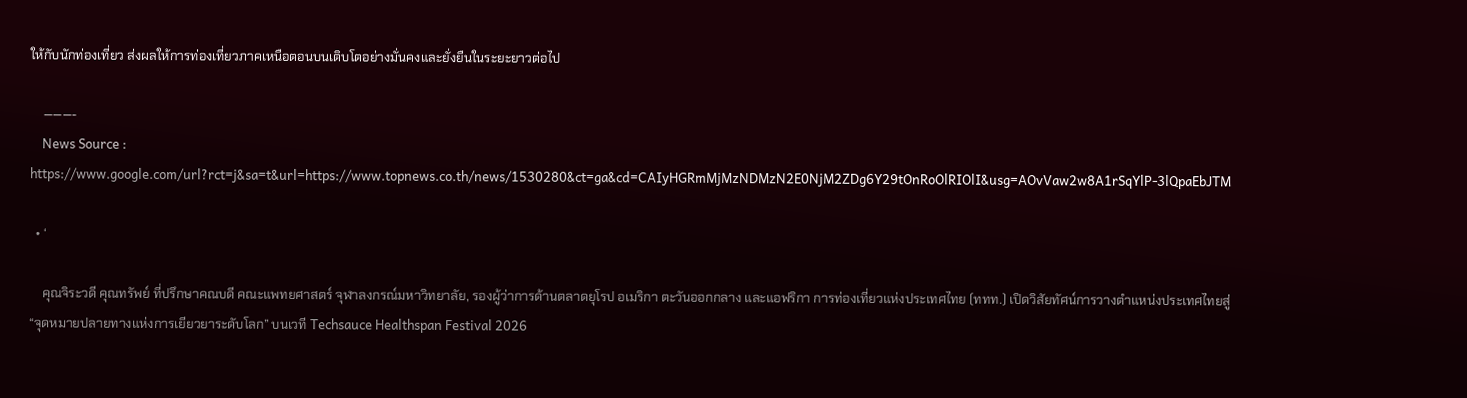ให้กับนักท่องเที่ยว ส่งผลให้การท่องเที่ยวภาคเหนือตอนบนเติบโตอย่างมั่นคงและยั่งยืนในระยะยาวต่อไป

    ———-
    News Source : https://www.google.com/url?rct=j&sa=t&url=https://www.topnews.co.th/news/1530280&ct=ga&cd=CAIyHGRmMjMzNDMzN2E0NjM2ZDg6Y29tOnRoOlRIOlI&usg=AOvVaw2w8A1rSqYlP-3lQpaEbJTM

  • ‘

    คุณจิระวดี คุณทรัพย์ ที่ปรึกษาคณบดี คณะแพทยศาสตร์ จุฬาลงกรณ์มหาวิทยาลัย, รองผู้ว่าการด้านตลาดยุโรป อเมริกา ตะวันออกกลาง และแอฟริกา การท่องเที่ยวแห่งประเทศไทย (ททท.) เปิดวิสัยทัศน์การวางตำแหน่งประเทศไทยสู่ “จุดหมายปลายทางแห่งการเยียวยาระดับโลก” บนเวที Techsauce Healthspan Festival 2026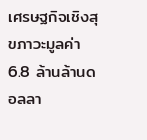เศรษฐกิจเชิงสุขภาวะมูลค่า 6.8 ล้านล้านดอลลา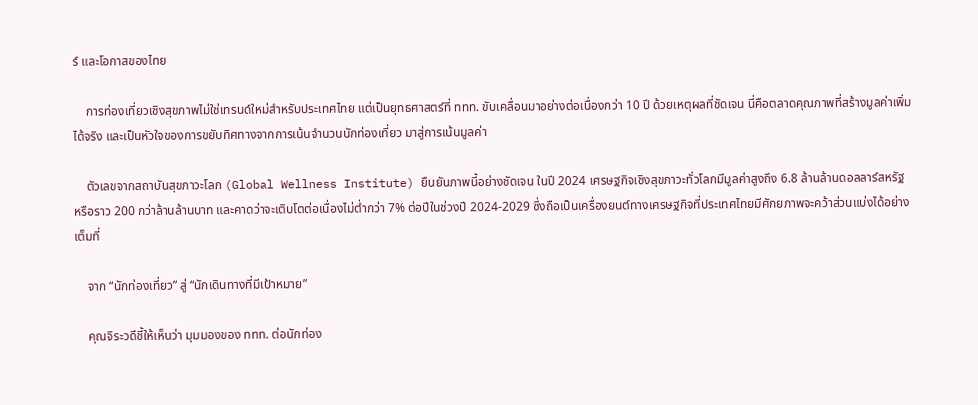ร์ และโอกาสของไทย

    การท่องเที่ยวเชิงสุขภาพไม่ใช่เทรนด์ใหม่สำหรับประเทศไทย แต่เป็นยุทธศาสตร์ที่ ททท. ขับเคลื่อนมาอย่างต่อเนื่องกว่า 10 ปี ด้วยเหตุผลที่ชัดเจน นี่คือตลาดคุณภาพที่สร้างมูลค่าเพิ่มได้จริง และเป็นหัวใจของการขยับทิศทางจากการเน้นจำนวนนักท่องเที่ยว มาสู่การเน้นมูลค่า

    ตัวเลขจากสถาบันสุขภาวะโลก (Global Wellness Institute) ยืนยันภาพนี้อย่างชัดเจน ในปี 2024 เศรษฐกิจเชิงสุขภาวะทั่วโลกมีมูลค่าสูงถึง 6.8 ล้านล้านดอลลาร์สหรัฐ หรือราว 200 กว่าล้านล้านบาท และคาดว่าจะเติบโตต่อเนื่องไม่ต่ำกว่า 7% ต่อปีในช่วงปี 2024-2029 ซึ่งถือเป็นเครื่องยนต์ทางเศรษฐกิจที่ประเทศไทยมีศักยภาพจะคว้าส่วนแบ่งได้อย่างเต็มที่

    จาก “นักท่องเที่ยว” สู่ “นักเดินทางที่มีเป้าหมาย”

    คุณจิระวดีชี้ให้เห็นว่า มุมมองของ ททท. ต่อนักท่อง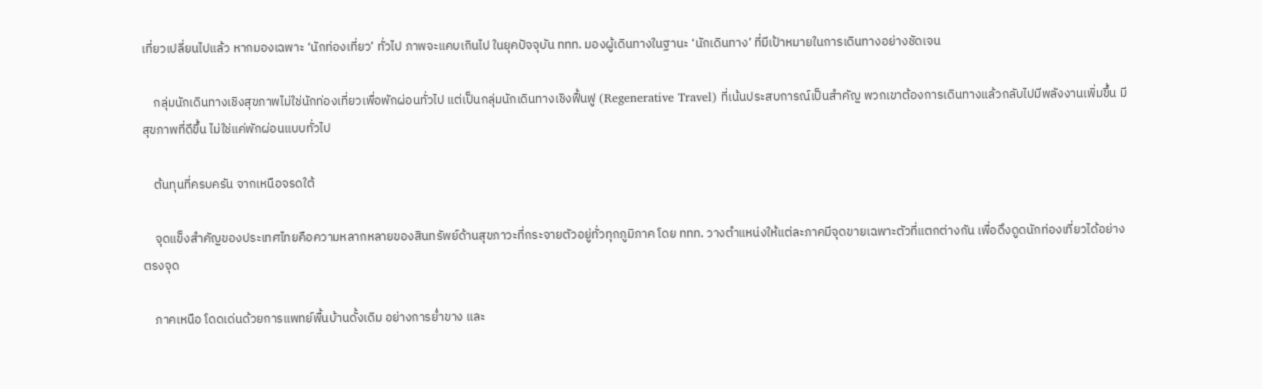เที่ยวเปลี่ยนไปแล้ว หากมองเฉพาะ ‘นักท่องเที่ยว’ ทั่วไป ภาพจะแคบเกินไป ในยุคปัจจุบัน ททท. มองผู้เดินทางในฐานะ ‘นักเดินทาง’ ที่มีเป้าหมายในการเดินทางอย่างชัดเจน

    กลุ่มนักเดินทางเชิงสุขภาพไม่ใช่นักท่องเที่ยวเพื่อพักผ่อนทั่วไป แต่เป็นกลุ่มนักเดินทางเชิงฟื้นฟู (Regenerative Travel) ที่เน้นประสบการณ์เป็นสำคัญ พวกเขาต้องการเดินทางแล้วกลับไปมีพลังงานเพิ่มขึ้น มีสุขภาพที่ดีขึ้น ไม่ใช่แค่พักผ่อนแบบทั่วไป

    ต้นทุนที่ครบครัน จากเหนือจรดใต้

    จุดแข็งสำคัญของประเทศไทยคือความหลากหลายของสินทรัพย์ด้านสุขภาวะที่กระจายตัวอยู่ทั่วทุกภูมิภาค โดย ททท. วางตำแหน่งให้แต่ละภาคมีจุดขายเฉพาะตัวที่แตกต่างกัน เพื่อดึงดูดนักท่องเที่ยวได้อย่างตรงจุด

    ภาคเหนือ โดดเด่นด้วยการแพทย์พื้นบ้านดั้งเดิม อย่างการย่ำขาง และ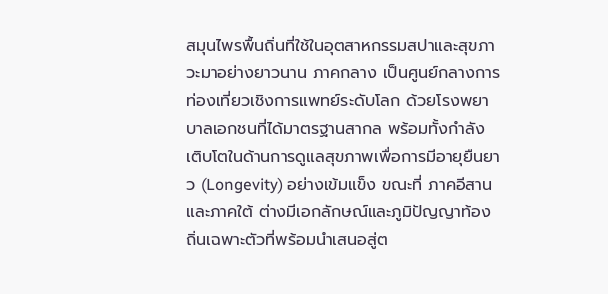สมุนไพรพื้นถิ่นที่ใช้ในอุตสาหกรรมสปาและสุขภาวะมาอย่างยาวนาน ภาคกลาง เป็นศูนย์กลางการท่องเที่ยวเชิงการแพทย์ระดับโลก ด้วยโรงพยาบาลเอกชนที่ได้มาตรฐานสากล พร้อมทั้งกำลังเติบโตในด้านการดูแลสุขภาพเพื่อการมีอายุยืนยาว (Longevity) อย่างเข้มแข็ง ขณะที่ ภาคอีสานและภาคใต้ ต่างมีเอกลักษณ์และภูมิปัญญาท้องถิ่นเฉพาะตัวที่พร้อมนำเสนอสู่ต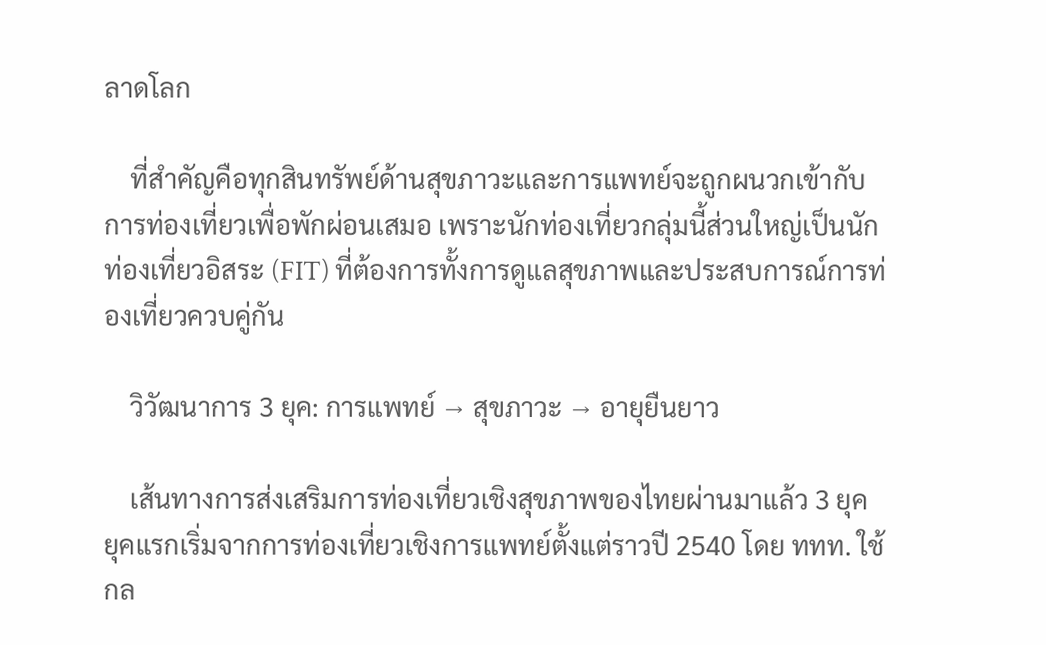ลาดโลก

    ที่สำคัญคือทุกสินทรัพย์ด้านสุขภาวะและการแพทย์จะถูกผนวกเข้ากับการท่องเที่ยวเพื่อพักผ่อนเสมอ เพราะนักท่องเที่ยวกลุ่มนี้ส่วนใหญ่เป็นนักท่องเที่ยวอิสระ (FIT) ที่ต้องการทั้งการดูแลสุขภาพและประสบการณ์การท่องเที่ยวควบคู่กัน

    วิวัฒนาการ 3 ยุค: การแพทย์ → สุขภาวะ → อายุยืนยาว

    เส้นทางการส่งเสริมการท่องเที่ยวเชิงสุขภาพของไทยผ่านมาแล้ว 3 ยุค ยุคแรกเริ่มจากการท่องเที่ยวเชิงการแพทย์ตั้งแต่ราวปี 2540 โดย ททท. ใช้กล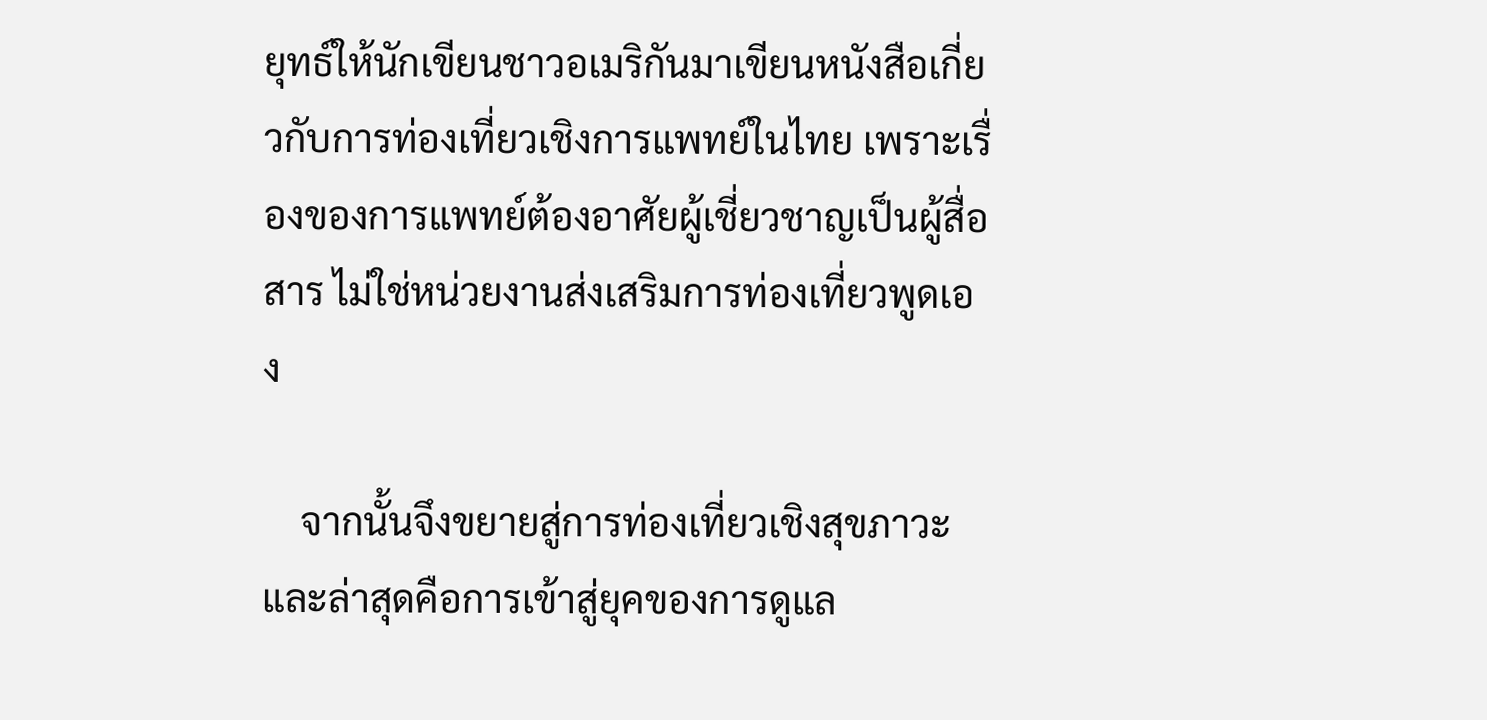ยุทธ์ให้นักเขียนชาวอเมริกันมาเขียนหนังสือเกี่ยวกับการท่องเที่ยวเชิงการแพทย์ในไทย เพราะเรื่องของการแพทย์ต้องอาศัยผู้เชี่ยวชาญเป็นผู้สื่อสาร ไม่ใช่หน่วยงานส่งเสริมการท่องเที่ยวพูดเอง

    จากนั้นจึงขยายสู่การท่องเที่ยวเชิงสุขภาวะ และล่าสุดคือการเข้าสู่ยุคของการดูแล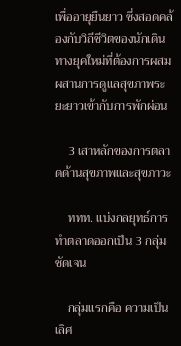เพื่ออายุยืนยาว ซึ่งสอดคล้องกับวิถีชีวิตของนักเดินทางยุคใหม่ที่ต้องการผสมผสานการดูแลสุขภาพระยะยาวเข้ากับการพักผ่อน

    3 เสาหลักของการตลาดด้านสุขภาพและสุขภาวะ

    ททท. แบ่งกลยุทธ์การทำตลาดออกเป็น 3 กลุ่มชัดเจน

    กลุ่มแรกคือ ความเป็นเลิศ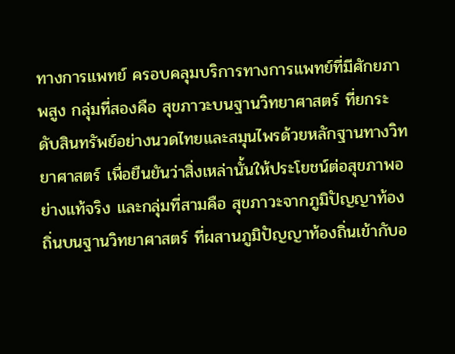ทางการแพทย์ ครอบคลุมบริการทางการแพทย์ที่มีศักยภาพสูง กลุ่มที่สองคือ สุขภาวะบนฐานวิทยาศาสตร์ ที่ยกระดับสินทรัพย์อย่างนวดไทยและสมุนไพรด้วยหลักฐานทางวิทยาศาสตร์ เพื่อยืนยันว่าสิ่งเหล่านั้นให้ประโยชน์ต่อสุขภาพอย่างแท้จริง และกลุ่มที่สามคือ สุขภาวะจากภูมิปัญญาท้องถิ่นบนฐานวิทยาศาสตร์ ที่ผสานภูมิปัญญาท้องถิ่นเข้ากับอ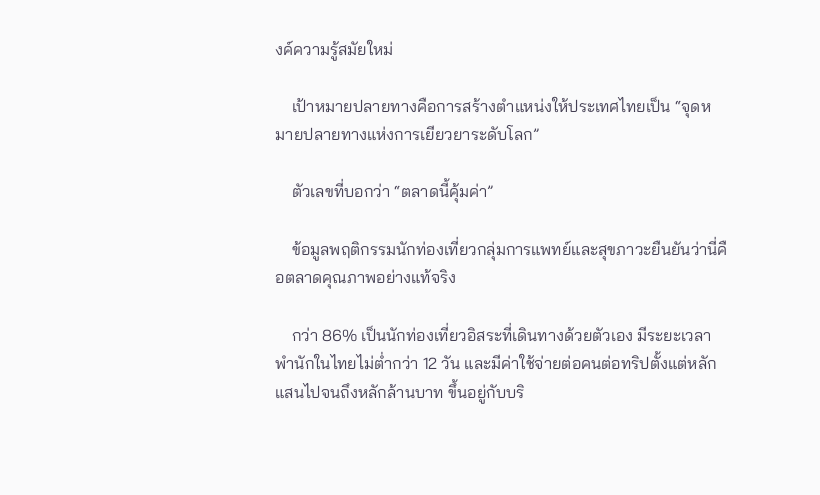งค์ความรู้สมัยใหม่

    เป้าหมายปลายทางคือการสร้างตำแหน่งให้ประเทศไทยเป็น “จุดหมายปลายทางแห่งการเยียวยาระดับโลก”

    ตัวเลขที่บอกว่า “ตลาดนี้คุ้มค่า”

    ข้อมูลพฤติกรรมนักท่องเที่ยวกลุ่มการแพทย์และสุขภาวะยืนยันว่านี่คือตลาดคุณภาพอย่างแท้จริง

    กว่า 86% เป็นนักท่องเที่ยวอิสระที่เดินทางด้วยตัวเอง มีระยะเวลาพำนักในไทยไม่ต่ำกว่า 12 วัน และมีค่าใช้จ่ายต่อคนต่อทริปตั้งแต่หลักแสนไปจนถึงหลักล้านบาท ขึ้นอยู่กับบริ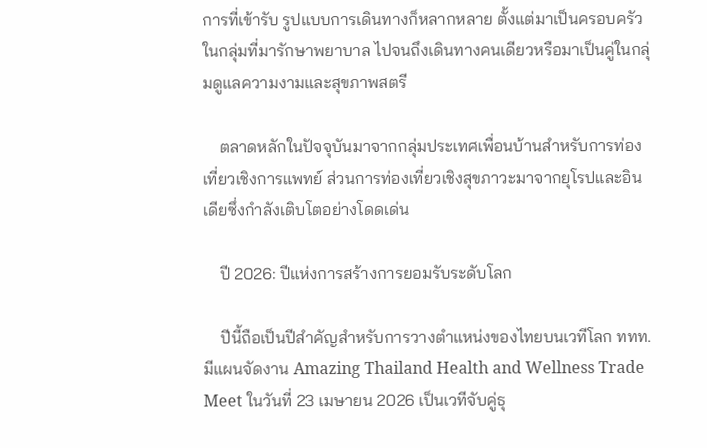การที่เข้ารับ รูปแบบการเดินทางก็หลากหลาย ตั้งแต่มาเป็นครอบครัวในกลุ่มที่มารักษาพยาบาล ไปจนถึงเดินทางคนเดียวหรือมาเป็นคู่ในกลุ่มดูแลความงามและสุขภาพสตรี

    ตลาดหลักในปัจจุบันมาจากกลุ่มประเทศเพื่อนบ้านสำหรับการท่องเที่ยวเชิงการแพทย์ ส่วนการท่องเที่ยวเชิงสุขภาวะมาจากยุโรปและอินเดียซึ่งกำลังเติบโตอย่างโดดเด่น

    ปี 2026: ปีแห่งการสร้างการยอมรับระดับโลก

    ปีนี้ถือเป็นปีสำคัญสำหรับการวางตำแหน่งของไทยบนเวทีโลก ททท. มีแผนจัดงาน Amazing Thailand Health and Wellness Trade Meet ในวันที่ 23 เมษายน 2026 เป็นเวทีจับคู่ธุ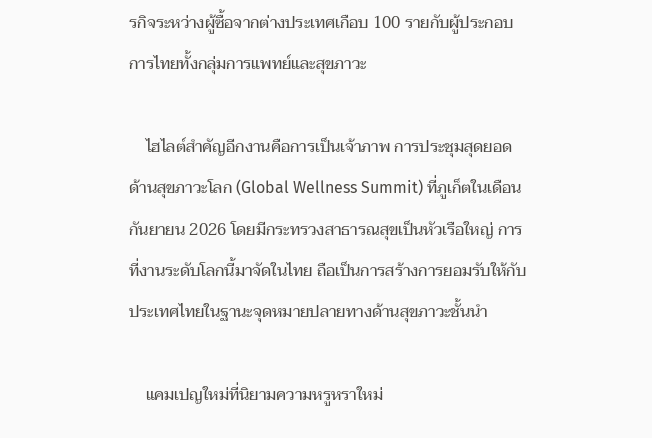รกิจระหว่างผู้ซื้อจากต่างประเทศเกือบ 100 รายกับผู้ประกอบการไทยทั้งกลุ่มการแพทย์และสุขภาวะ

    ไฮไลต์สำคัญอีกงานคือการเป็นเจ้าภาพ การประชุมสุดยอดด้านสุขภาวะโลก (Global Wellness Summit) ที่ภูเก็ตในเดือนกันยายน 2026 โดยมีกระทรวงสาธารณสุขเป็นหัวเรือใหญ่ การที่งานระดับโลกนี้มาจัดในไทย ถือเป็นการสร้างการยอมรับให้กับประเทศไทยในฐานะจุดหมายปลายทางด้านสุขภาวะชั้นนำ

    แคมเปญใหม่ที่นิยามความหรูหราใหม่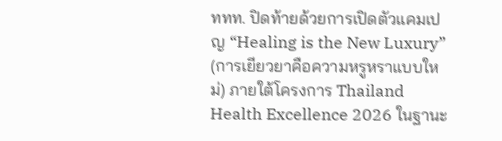ททท. ปิดท้ายด้วยการเปิดตัวแคมเปญ “Healing is the New Luxury” (การเยียวยาคือความหรูหราแบบใหม่) ภายใต้โครงการ Thailand Health Excellence 2026 ในฐานะ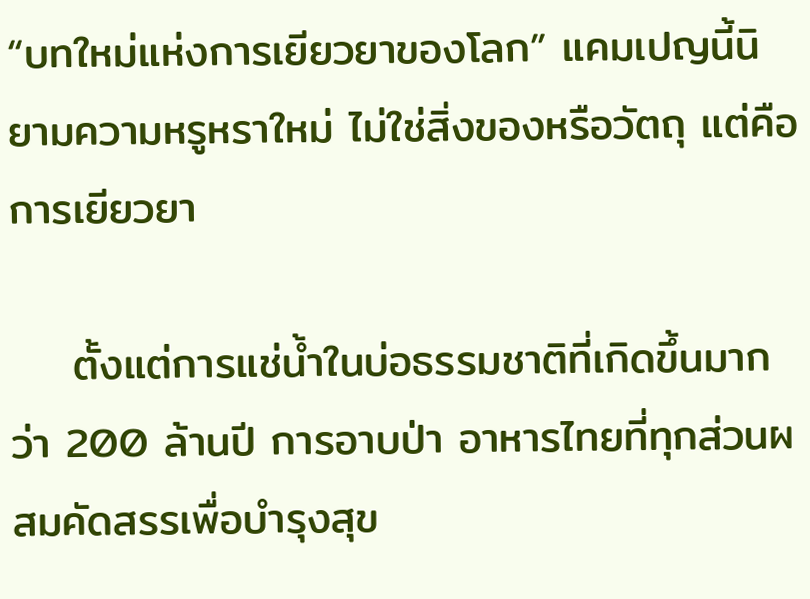“บทใหม่แห่งการเยียวยาของโลก” แคมเปญนี้นิยามความหรูหราใหม่ ไม่ใช่สิ่งของหรือวัตถุ แต่คือการเยียวยา

    ตั้งแต่การแช่น้ำในบ่อธรรมชาติที่เกิดขึ้นมากว่า 200 ล้านปี การอาบป่า อาหารไทยที่ทุกส่วนผสมคัดสรรเพื่อบำรุงสุข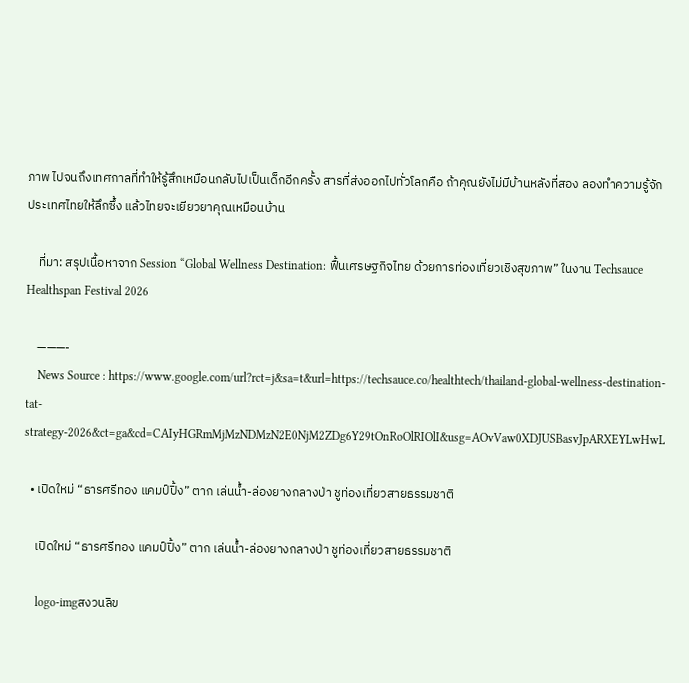ภาพ ไปจนถึงเทศกาลที่ทำให้รู้สึกเหมือนกลับไปเป็นเด็กอีกครั้ง สารที่ส่งออกไปทั่วโลกคือ ถ้าคุณยังไม่มีบ้านหลังที่สอง ลองทำความรู้จักประเทศไทยให้ลึกซึ้ง แล้วไทยจะเยียวยาคุณเหมือนบ้าน

    ที่มา: สรุปเนื้อหาจาก Session “Global Wellness Destination: ฟื้นเศรษฐกิจไทย ด้วยการท่องเที่ยวเชิงสุขภาพ” ในงาน Techsauce Healthspan Festival 2026

    ———-
    News Source : https://www.google.com/url?rct=j&sa=t&url=https://techsauce.co/healthtech/thailand-global-wellness-destination-tat-strategy-2026&ct=ga&cd=CAIyHGRmMjMzNDMzN2E0NjM2ZDg6Y29tOnRoOlRIOlI&usg=AOvVaw0XDJUSBasvJpARXEYLwHwL

  • เปิดใหม่ “ธารศรีทอง แคมป์ปิ้ง” ตาก เล่นน้ำ-ล่องยางกลางป่า ชูท่องเที่ยวสายธรรมชาติ

    เปิดใหม่ “ธารศรีทอง แคมป์ปิ้ง” ตาก เล่นน้ำ-ล่องยางกลางป่า ชูท่องเที่ยวสายธรรมชาติ

    logo-imgสงวนลิข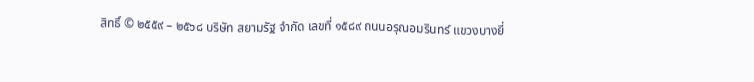สิทธิ์ © ๒๕๕๙ – ๒๕๖๘ บริษัท สยามรัฐ จำกัด เลขที่ ๑๕๘๙ ถนนอรุณอมรินทร์ แขวงบางยี่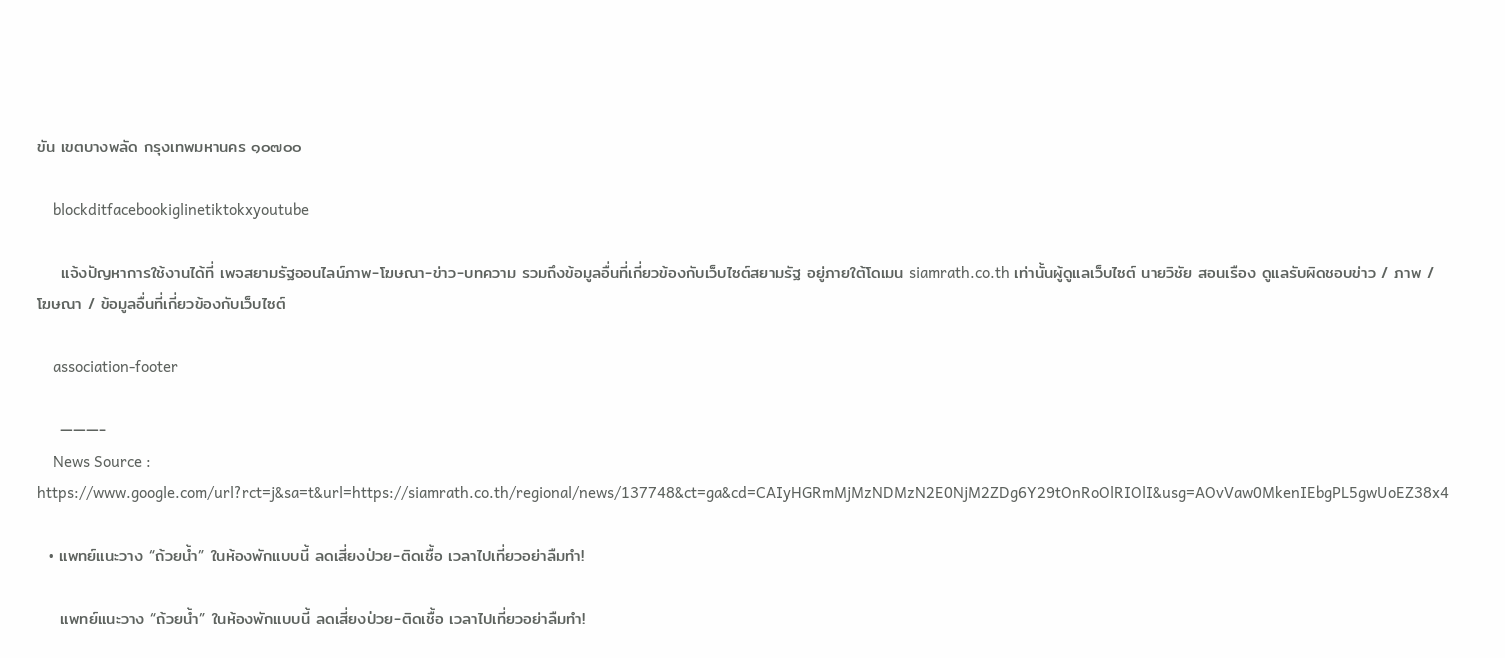ขัน เขตบางพลัด กรุงเทพมหานคร ๑๐๗๐๐

    blockditfacebookiglinetiktokxyoutube

    แจ้งปัญหาการใช้งานได้ที่ เพจสยามรัฐออนไลน์ภาพ-โฆษณา-ข่าว-บทความ รวมถึงข้อมูลอื่นที่เกี่ยวข้องกับเว็บไซต์สยามรัฐ อยู่ภายใต้โดเมน siamrath.co.th เท่านั้นผู้ดูแลเว็บไซต์ นายวิชัย สอนเรือง ดูแลรับผิดชอบข่าว / ภาพ / โฆษณา / ข้อมูลอื่นที่เกี่ยวข้องกับเว็บไซต์

    association-footer

    ———-
    News Source : https://www.google.com/url?rct=j&sa=t&url=https://siamrath.co.th/regional/news/137748&ct=ga&cd=CAIyHGRmMjMzNDMzN2E0NjM2ZDg6Y29tOnRoOlRIOlI&usg=AOvVaw0MkenIEbgPL5gwUoEZ38x4

  • แพทย์แนะวาง “ถ้วยน้ำ” ในห้องพักแบบนี้ ลดเสี่ยงป่วย-ติดเชื้อ เวลาไปเที่ยวอย่าลืมทำ!

    แพทย์แนะวาง “ถ้วยน้ำ” ในห้องพักแบบนี้ ลดเสี่ยงป่วย-ติดเชื้อ เวลาไปเที่ยวอย่าลืมทำ!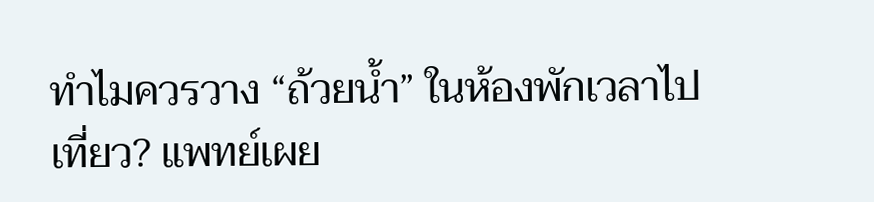ทำไมควรวาง “ถ้วยน้ำ” ในห้องพักเวลาไปเที่ยว? แพทย์เผย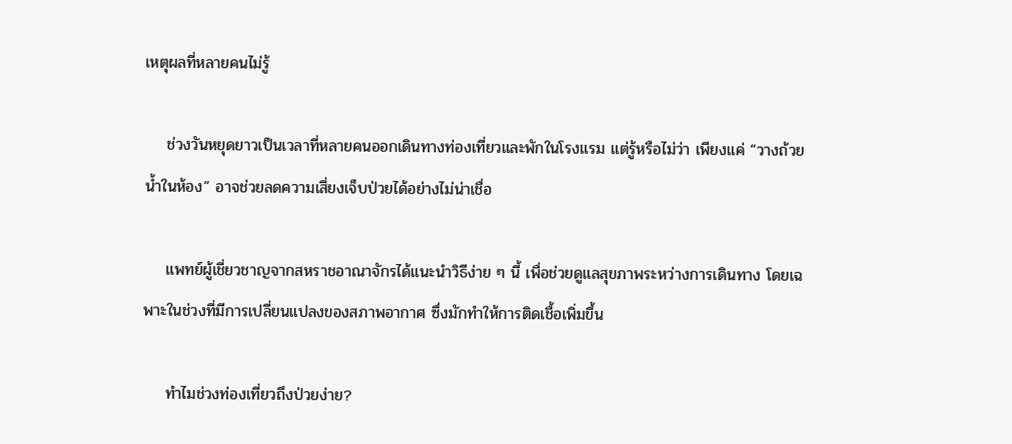เหตุผลที่หลายคนไม่รู้

    ช่วงวันหยุดยาวเป็นเวลาที่หลายคนออกเดินทางท่องเที่ยวและพักในโรงแรม แต่รู้หรือไม่ว่า เพียงแค่ “วางถ้วยน้ำในห้อง” อาจช่วยลดความเสี่ยงเจ็บป่วยได้อย่างไม่น่าเชื่อ

    แพทย์ผู้เชี่ยวชาญจากสหราชอาณาจักรได้แนะนำวิธีง่าย ๆ นี้ เพื่อช่วยดูแลสุขภาพระหว่างการเดินทาง โดยเฉพาะในช่วงที่มีการเปลี่ยนแปลงของสภาพอากาศ ซึ่งมักทำให้การติดเชื้อเพิ่มขึ้น

    ทำไมช่วงท่องเที่ยวถึงป่วยง่าย?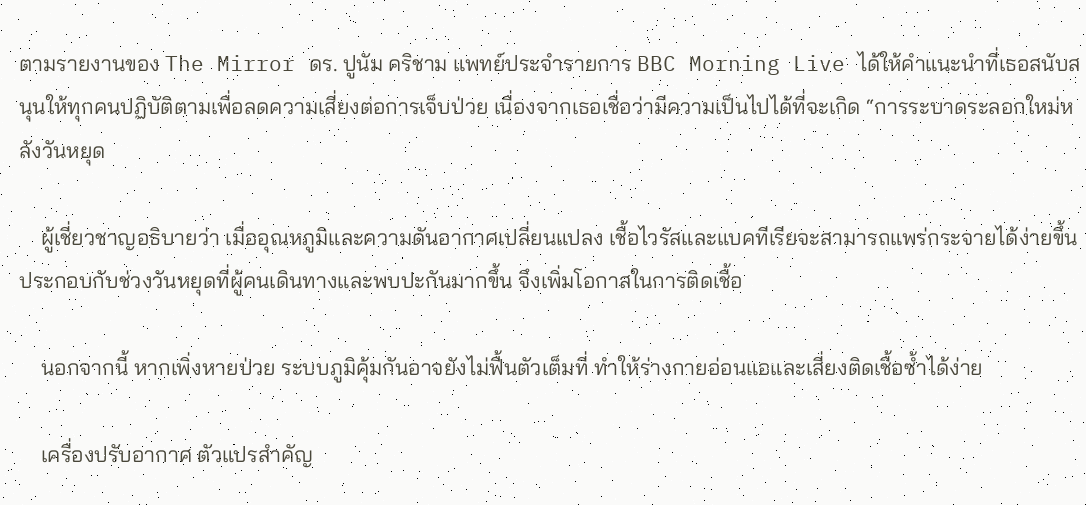ตามรายงานของ The Mirror ดร. ปูนัม คริชาม แพทย์ประจำรายการ BBC Morning Live ได้ให้คำแนะนำที่เธอสนับสนุนให้ทุกคนปฏิบัติตามเพื่อลดความเสี่ยงต่อการเจ็บป่วย เนื่องจากเธอเชื่อว่ามีความเป็นไปได้ที่จะเกิด “การระบาดระลอกใหม่หลังวันหยุด

    ผู้เชี่ยวชาญอธิบายว่า เมื่ออุณหภูมิและความดันอากาศเปลี่ยนแปลง เชื้อไวรัสและแบคทีเรียจะสามารถแพร่กระจายได้ง่ายขึ้น ประกอบกับช่วงวันหยุดที่ผู้คนเดินทางและพบปะกันมากขึ้น จึงเพิ่มโอกาสในการติดเชื้อ

    นอกจากนี้ หากเพิ่งหายป่วย ระบบภูมิคุ้มกันอาจยังไม่ฟื้นตัวเต็มที่ ทำให้ร่างกายอ่อนแอและเสี่ยงติดเชื้อซ้ำได้ง่าย

    เครื่องปรับอากาศ ตัวแปรสำคัญ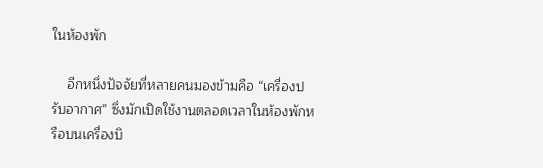ในห้องพัก

    อีกหนึ่งปัจจัยที่หลายคนมองข้ามคือ “เครื่องปรับอากาศ” ซึ่งมักเปิดใช้งานตลอดเวลาในห้องพักหรือบนเครื่องบิ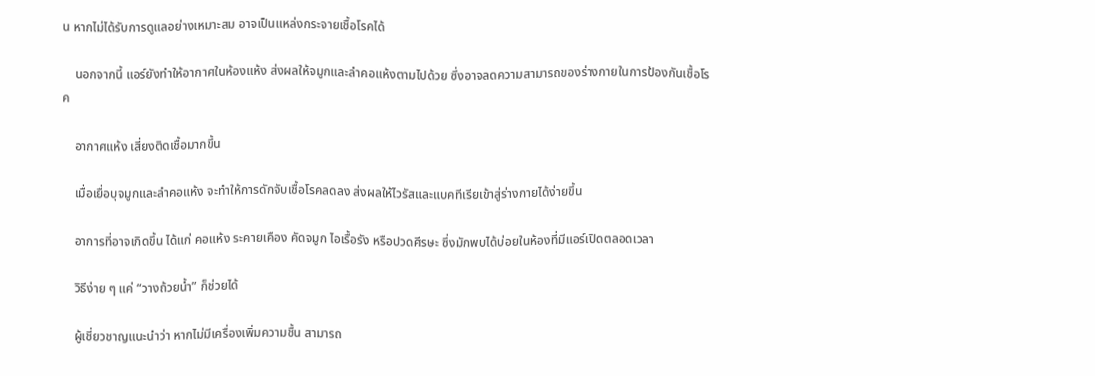น หากไม่ได้รับการดูแลอย่างเหมาะสม อาจเป็นแหล่งกระจายเชื้อโรคได้

    นอกจากนี้ แอร์ยังทำให้อากาศในห้องแห้ง ส่งผลให้จมูกและลำคอแห้งตามไปด้วย ซึ่งอาจลดความสามารถของร่างกายในการป้องกันเชื้อโรค

    อากาศแห้ง เสี่ยงติดเชื้อมากขึ้น

    เมื่อเยื่อบุจมูกและลำคอแห้ง จะทำให้การดักจับเชื้อโรคลดลง ส่งผลให้ไวรัสและแบคทีเรียเข้าสู่ร่างกายได้ง่ายขึ้น

    อาการที่อาจเกิดขึ้น ได้แก่ คอแห้ง ระคายเคือง คัดจมูก ไอเรื้อรัง หรือปวดศีรษะ ซึ่งมักพบได้บ่อยในห้องที่มีแอร์เปิดตลอดเวลา

    วิธีง่าย ๆ แค่ “วางถ้วยน้ำ” ก็ช่วยได้

    ผู้เชี่ยวชาญแนะนำว่า หากไม่มีเครื่องเพิ่มความชื้น สามารถ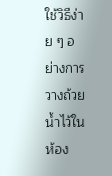ใช้วิธีง่าย ๆ อย่างการวางถ้วยน้ำไว้ในห้อง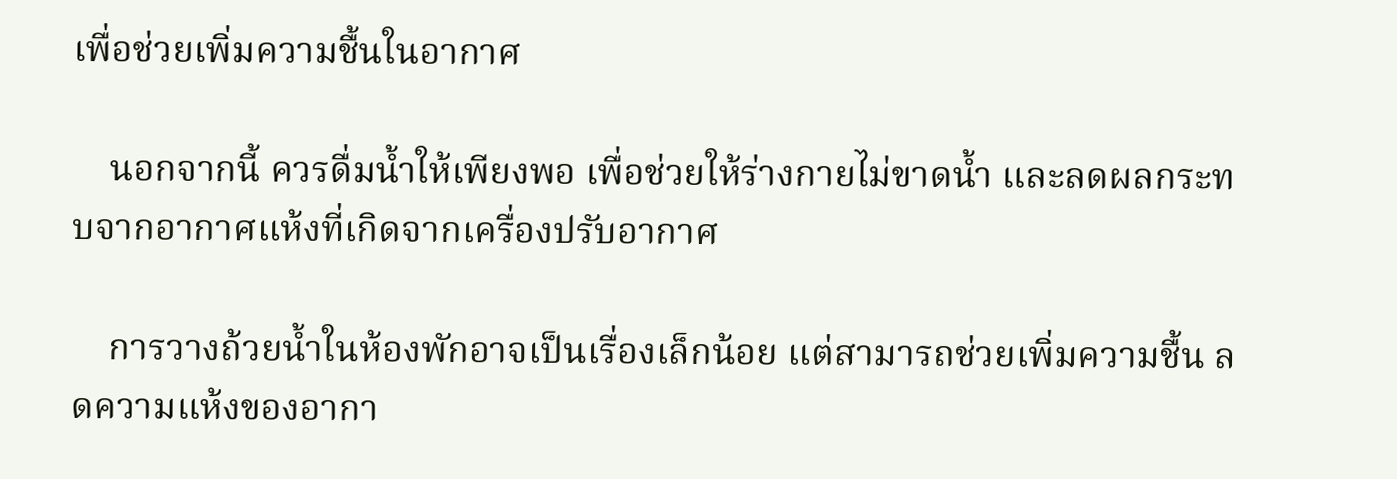เพื่อช่วยเพิ่มความชื้นในอากาศ

    นอกจากนี้ ควรดื่มน้ำให้เพียงพอ เพื่อช่วยให้ร่างกายไม่ขาดน้ำ และลดผลกระทบจากอากาศแห้งที่เกิดจากเครื่องปรับอากาศ

    การวางถ้วยน้ำในห้องพักอาจเป็นเรื่องเล็กน้อย แต่สามารถช่วยเพิ่มความชื้น ลดความแห้งของอากา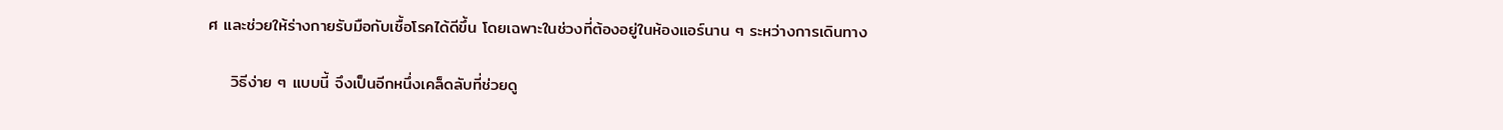ศ และช่วยให้ร่างกายรับมือกับเชื้อโรคได้ดีขึ้น โดยเฉพาะในช่วงที่ต้องอยู่ในห้องแอร์นาน ๆ ระหว่างการเดินทาง

    วิธีง่าย ๆ แบบนี้ จึงเป็นอีกหนึ่งเคล็ดลับที่ช่วยดู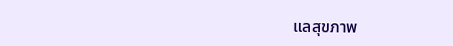แลสุขภาพ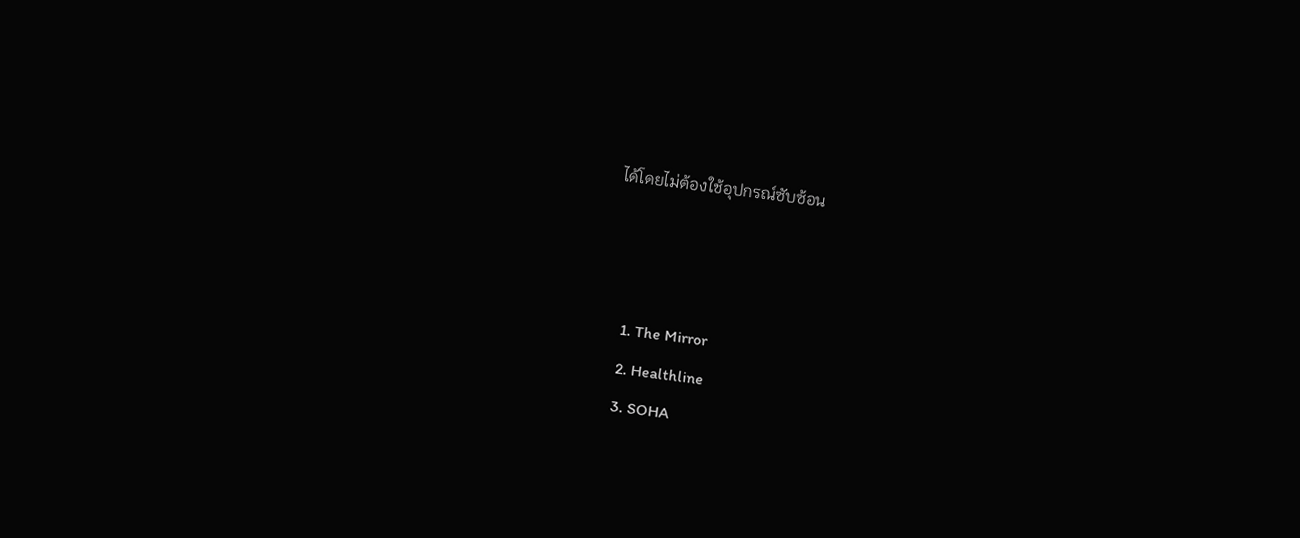ได้โดยไม่ต้องใช้อุปกรณ์ซับซ้อน



    1. The Mirror
    2. Healthline
    3. SOHA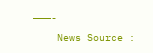———-
    News Source :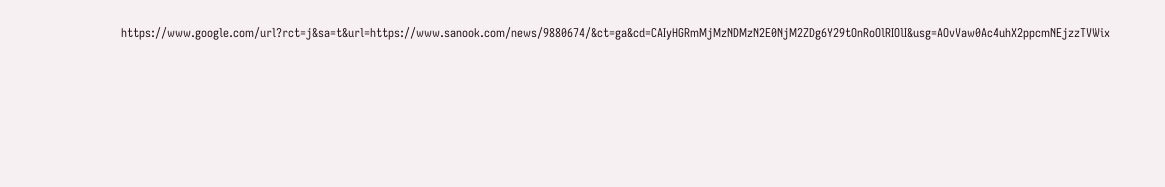https://www.google.com/url?rct=j&sa=t&url=https://www.sanook.com/news/9880674/&ct=ga&cd=CAIyHGRmMjMzNDMzN2E0NjM2ZDg6Y29tOnRoOlRIOlI&usg=AOvVaw0Ac4uhX2ppcmNEjzzTVWix